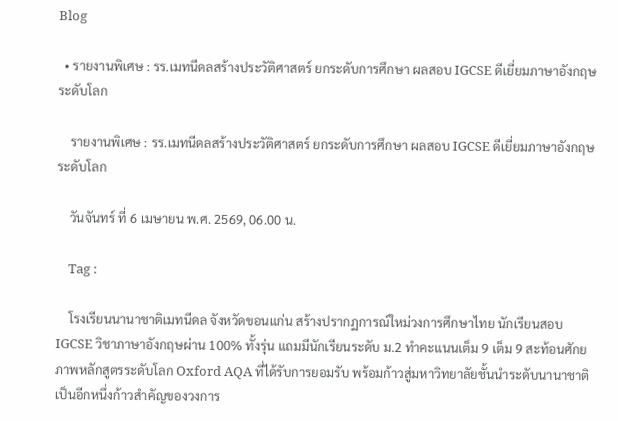Blog

  • รายงานพิเศษ : รร.เมทนีดลสร้างประวัติศาสตร์ ยกระดับการศึกษา ผลสอบ IGCSE ดีเยี่ยมภาษาอังกฤษ ระดับโลก

    รายงานพิเศษ : รร.เมทนีดลสร้างประวัติศาสตร์ ยกระดับการศึกษา ผลสอบ IGCSE ดีเยี่ยมภาษาอังกฤษ ระดับโลก

    วันจันทร์ ที่ 6 เมษายน พ.ศ. 2569, 06.00 น.

    Tag :

    โรงเรียนนานาชาติเมทนีดล จังหวัดขอนแก่น สร้างปรากฏการณ์ใหม่วงการศึกษาไทย นักเรียนสอบ IGCSE วิชาภาษาอังกฤษผ่าน 100% ทั้งรุ่น แถมมีนักเรียนระดับ ม.2 ทำคะแนนเต็ม 9 เต็ม 9 สะท้อนศักยภาพหลักสูตรระดับโลก Oxford AQA ที่ได้รับการยอมรับ พร้อมก้าวสู่มหาวิทยาลัยชั้นนำระดับนานาชาติ เป็นอีกหนึ่งก้าวสำคัญของวงการ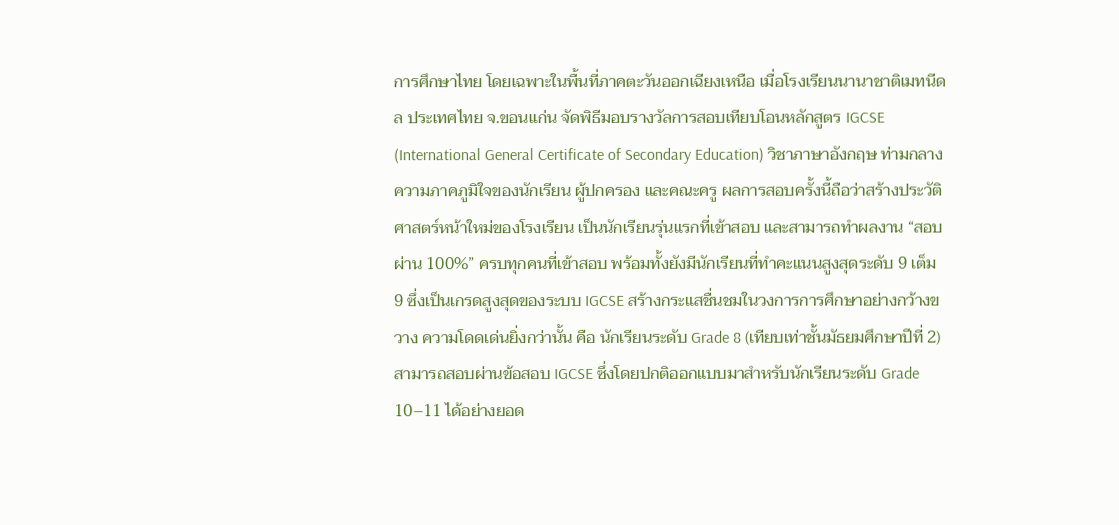การศึกษาไทย โดยเฉพาะในพื้นที่ภาคตะวันออกเฉียงเหนือ เมื่อโรงเรียนนานาชาติเมทนีดล ประเทศไทย จ.ขอนแก่น จัดพิธีมอบรางวัลการสอบเทียบโอนหลักสูตร IGCSE (International General Certificate of Secondary Education) วิชาภาษาอังกฤษ ท่ามกลางความภาคภูมิใจของนักเรียน ผู้ปกครอง และคณะครู ผลการสอบครั้งนี้ถือว่าสร้างประวัติศาสตร์หน้าใหม่ของโรงเรียน เป็นนักเรียนรุ่นแรกที่เข้าสอบ และสามารถทำผลงาน “สอบผ่าน 100%” ครบทุกคนที่เข้าสอบ พร้อมทั้งยังมีนักเรียนที่ทำคะแนนสูงสุดระดับ 9 เต็ม 9 ซึ่งเป็นเกรดสูงสุดของระบบ IGCSE สร้างกระแสชื่นชมในวงการการศึกษาอย่างกว้างขวาง ความโดดเด่นยิ่งกว่านั้น คือ นักเรียนระดับ Grade 8 (เทียบเท่าชั้นมัธยมศึกษาปีที่ 2) สามารถสอบผ่านข้อสอบ IGCSE ซึ่งโดยปกติออกแบบมาสำหรับนักเรียนระดับ Grade 10–11 ได้อย่างยอด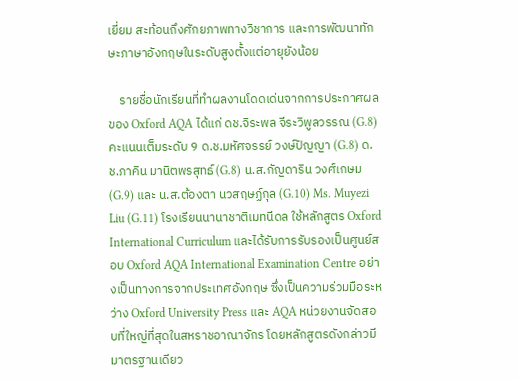เยี่ยม สะท้อนถึงศักยภาพทางวิชาการ และการพัฒนาทักษะภาษาอังกฤษในระดับสูงตั้งแต่อายุยังน้อย

    รายชื่อนักเรียนที่ทำผลงานโดดเด่นจากการประกาศผลของ Oxford AQA ได้แก่ ดช.จิระพล จีระวิพูลวรรณ (G.8) คะแนนเต็มระดับ 9 ด.ช.มหัศจรรย์ วงษ์ปัญญา (G.8) ด.ช.ภาคิน มานิตพรสุทธ์ (G.8) น.ส.กัญดาริน วงศ์เกษม (G.9) และ น.ส.ต้องตา นวสฤษฏ์กุล (G.10) Ms. Muyezi Liu (G.11) โรงเรียนนานาชาติเมทนีดล ใช้หลักสูตร Oxford International Curriculum และได้รับการรับรองเป็นศูนย์สอบ Oxford AQA International Examination Centre อย่างเป็นทางการจากประเทศอังกฤษ ซึ่งเป็นความร่วมมือระหว่าง Oxford University Press และ AQA หน่วยงานจัดสอบที่ใหญ่ที่สุดในสหราชอาณาจักร โดยหลักสูตรดังกล่าวมีมาตรฐานเดียว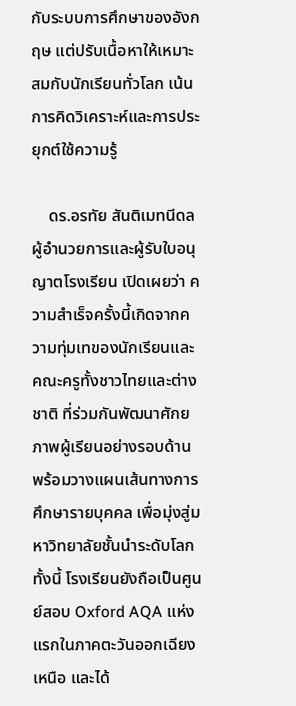กับระบบการศึกษาของอังกฤษ แต่ปรับเนื้อหาให้เหมาะสมกับนักเรียนทั่วโลก เน้นการคิดวิเคราะห์และการประยุกต์ใช้ความรู้

    ดร.อรทัย สันติเมทนีดล ผู้อำนวยการและผู้รับใบอนุญาตโรงเรียน เปิดเผยว่า ความสำเร็จครั้งนี้เกิดจากความทุ่มเทของนักเรียนและคณะครูทั้งชาวไทยและต่างชาติ ที่ร่วมกันพัฒนาศักยภาพผู้เรียนอย่างรอบด้าน พร้อมวางแผนเส้นทางการศึกษารายบุคคล เพื่อมุ่งสู่มหาวิทยาลัยชั้นนำระดับโลก ทั้งนี้ โรงเรียนยังถือเป็นศูนย์สอบ Oxford AQA แห่งแรกในภาคตะวันออกเฉียงเหนือ และได้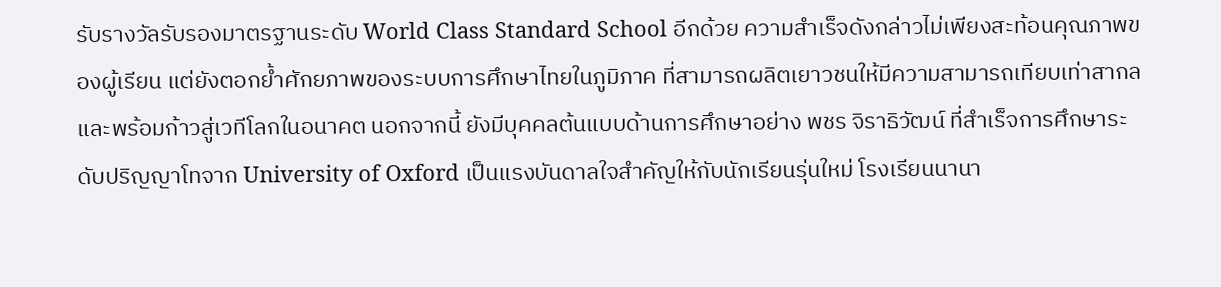รับรางวัลรับรองมาตรฐานระดับ World Class Standard School อีกด้วย ความสำเร็จดังกล่าวไม่เพียงสะท้อนคุณภาพของผู้เรียน แต่ยังตอกย้ำศักยภาพของระบบการศึกษาไทยในภูมิภาค ที่สามารถผลิตเยาวชนให้มีความสามารถเทียบเท่าสากล และพร้อมก้าวสู่เวทีโลกในอนาคต นอกจากนี้ ยังมีบุคคลต้นแบบด้านการศึกษาอย่าง พชร จิราธิวัฒน์ ที่สำเร็จการศึกษาระดับปริญญาโทจาก University of Oxford เป็นแรงบันดาลใจสำคัญให้กับนักเรียนรุ่นใหม่ โรงเรียนนานา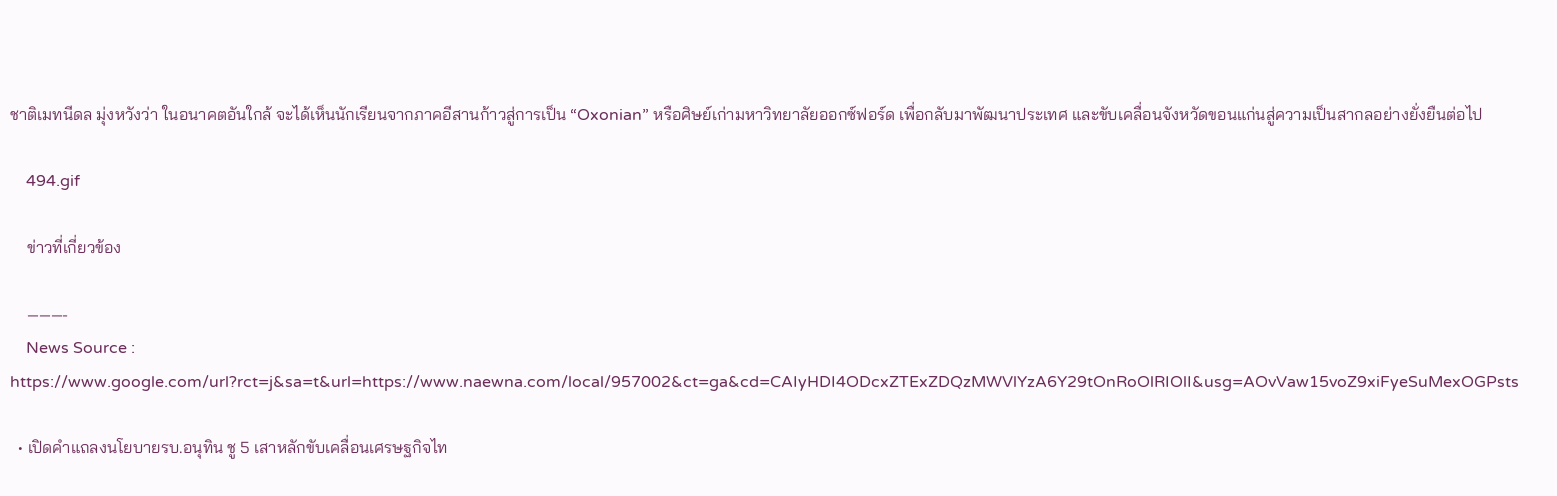ชาติเมทนีดล มุ่งหวังว่า ในอนาคตอันใกล้ จะได้เห็นนักเรียนจากภาคอีสานก้าวสู่การเป็น “Oxonian” หรือศิษย์เก่ามหาวิทยาลัยออกซ์ฟอร์ด เพื่อกลับมาพัฒนาประเทศ และขับเคลื่อนจังหวัดขอนแก่นสู่ความเป็นสากลอย่างยั่งยืนต่อไป

    494.gif

    ข่าวที่เกี่ยวข้อง

    ———-
    News Source : https://www.google.com/url?rct=j&sa=t&url=https://www.naewna.com/local/957002&ct=ga&cd=CAIyHDI4ODcxZTExZDQzMWVlYzA6Y29tOnRoOlRIOlI&usg=AOvVaw15voZ9xiFyeSuMexOGPsts

  • เปิดคำแถลงนโยบายรบ.อนุทิน ชู 5 เสาหลักขับเคลื่อนเศรษฐกิจไท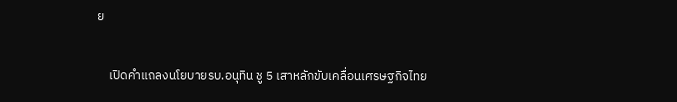ย

    เปิดคำแถลงนโยบายรบ.อนุทิน ชู 5 เสาหลักขับเคลื่อนเศรษฐกิจไทย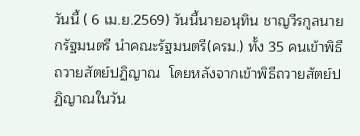วันนี้ ( 6 เม.ย.2569) วันนี้นายอนุทิน ชาญวีรกูลนายกรัฐมนตรี นำคณะรัฐมนตรี(ครม.) ทั้ง 35 คนเข้าพิธีถวายสัตย์ปฏิญาณ  โดยหลังจากเข้าพิธีถวายสัตย์ปฏิญาณในวัน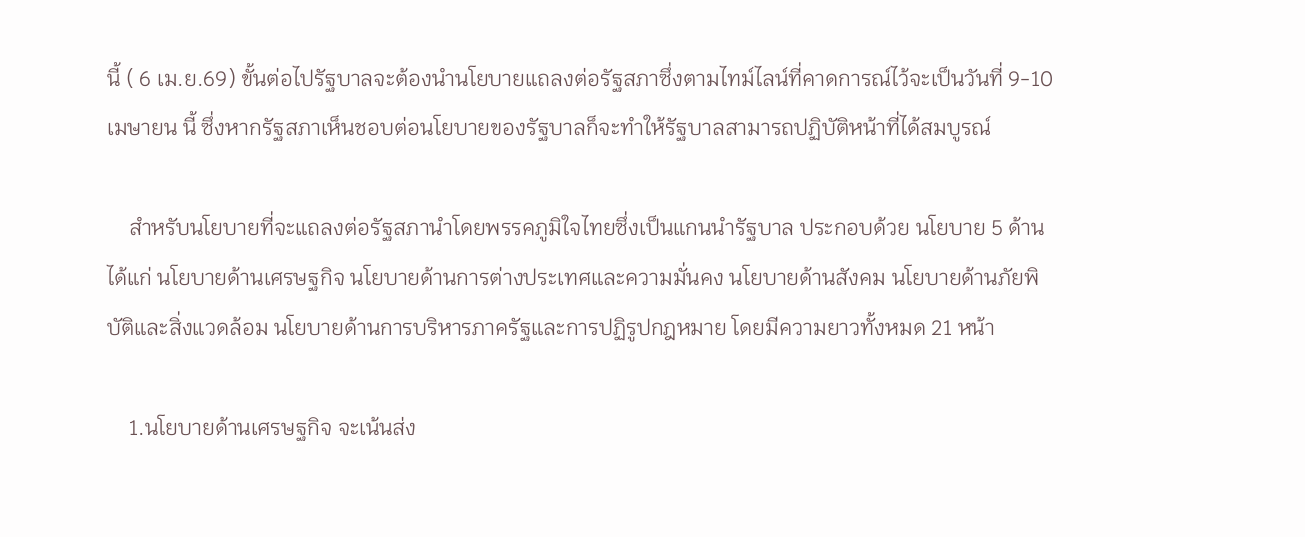นี้ ( 6 เม.ย.69) ขั้นต่อไปรัฐบาลจะต้องนำนโยบายแถลงต่อรัฐสภาซึ่งตามไทม์ไลน์ที่คาดการณ์ไว้จะเป็นวันที่ 9-10 เมษายน นี้ ซึ่งหากรัฐสภาเห็นชอบต่อนโยบายของรัฐบาลก็จะทำให้รัฐบาลสามารถปฏิบัติหน้าที่ได้สมบูรณ์

    สำหรับนโยบายที่จะแถลงต่อรัฐสภานำโดยพรรคภูมิใจไทยซึ่งเป็นแกนนำรัฐบาล ประกอบด้วย นโยบาย 5 ด้าน ได้แก่ นโยบายด้านเศรษฐกิจ นโยบายด้านการต่างประเทศและความมั่นคง นโยบายด้านสังคม นโยบายด้านภัยพิบัติและสิ่งแวดล้อม นโยบายด้านการบริหารภาครัฐและการปฏิรูปกฎหมาย โดยมีความยาวทั้งหมด 21 หน้า

    1.นโยบายด้านเศรษฐกิจ จะเน้นส่ง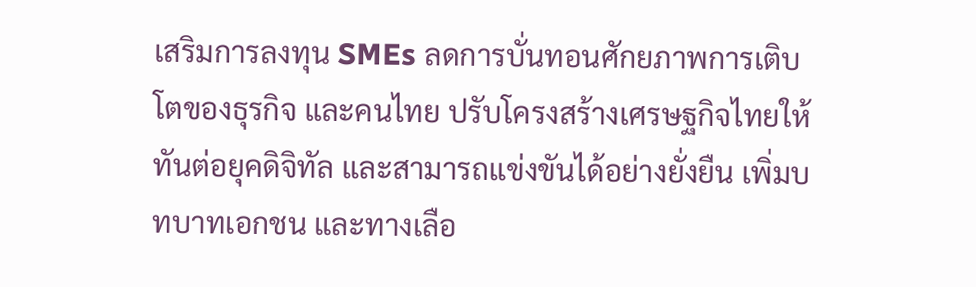เสริมการลงทุน SMEs ลดการบั่นทอนศักยภาพการเติบโตของธุรกิจ และคนไทย ปรับโครงสร้างเศรษฐกิจไทยให้ทันต่อยุคดิจิทัล และสามารถแข่งขันได้อย่างยั่งยืน เพิ่มบทบาทเอกชน และทางเลือ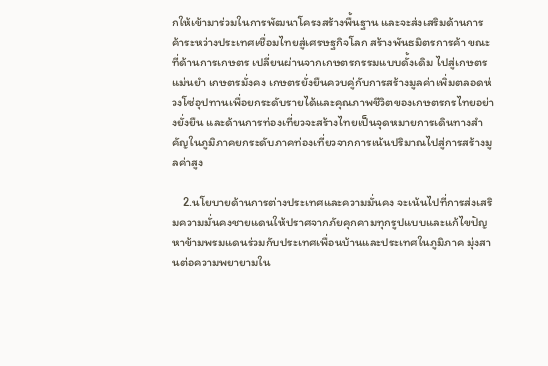กให้เข้ามาร่วมในการพัฒนาโครงสร้างพื้นฐาน และจะส่งเสริมด้านการค้าระหว่างประเทศเชื่อมไทยสู่เศรษฐกิจโลก สร้างพันธมิตรการค้า ขณะที่ด้านการเกษตร เปลี่ยนผ่านจากเกษตรกรรมแบบดั้งเดิม ไปสู่เกษตรแม่นยำ เกษตรมั่งคง เกษตรยั่งยืนควบคู่กับการสร้างมูลค่าเพิ่มตลอดห่วงโซ่อุปทานเพื่อยกระดับรายได้และคุณภาพชีวิตของเกษตรกรไทยอย่างยั่งยืน และด้านการท่องเที่ยวจะสร้างไทยเป็นจุดหมายการเดินทางสำคัญในภูมิภาคยกระดับภาคท่องเที่ยวจากการเน้นปริมาณไปสู่การสร้างมูลค่าสูง

    2.นโยบายด้านการต่างประเทศและความมั่นคง จะเน้นไปที่การส่งเสริมความมั่นคงชายแดนให้ปราศจากภัยคุกคามทุกรูปแบบและแก้ไขปัญหาข้ามพรมแดนร่วมกับประเทศเพื่อนบ้านและประเทศในภูมิภาค มุ่งสานต่อความพยายามใน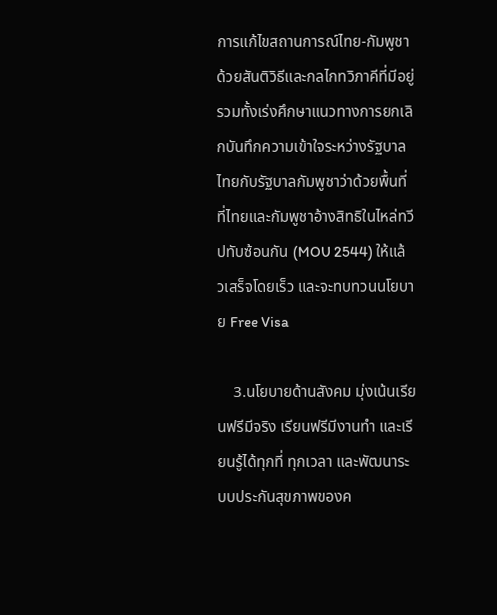การแก้ไขสถานการณ์ไทย-กัมพูชา ด้วยสันติวิธีและกลไกทวิภาคีที่มีอยู่ รวมทั้งเร่งศึกษาแนวทางการยกเลิกบันทึกความเข้าใจระหว่างรัฐบาลไทยกับรัฐบาลกัมพูชาว่าด้วยพื้นที่ที่ไทยและกัมพูชาอ้างสิทธิในไหล่ทวีปทับซ้อนกัน (MOU 2544) ให้แล้วเสร็จโดยเร็ว และจะทบทวนนโยบาย Free Visa

    3.นโยบายด้านสังคม มุ่งเน้นเรียนฟรีมีจริง เรียนฟรีมีงานทำ และเรียนรู้ได้ทุกที่ ทุกเวลา และพัฒนาระบบประกันสุขภาพของค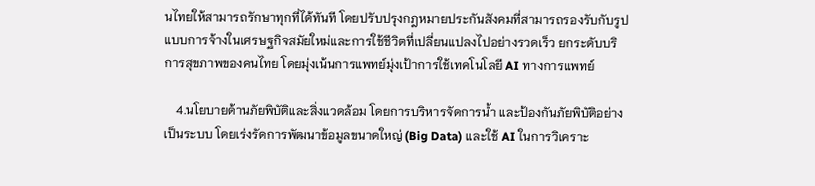นไทยให้สามารถรักษาทุกที่ได้ทันที โดยปรับปรุงกฎหมายประกันสังคมที่สามารถรองรับกับรูปแบบการจ้างในเศรษฐกิจสมัยใหม่และการใช้ชีวิตที่เปลี่ยนแปลงไปอย่างรวดเร็ว ยกระดับบริการสุขภาพของคนไทย โดยมุ่งเน้นการแพทย์มุ่งเป้าการใช้เทคโนโลยี AI ทางการแพทย์

    4.นโยบายด้านภัยพิบัติและสิ่งแวดล้อม โดยการบริหารจัดการน้ำ และป้องกันภัยพิบัติอย่างเป็นระบบ โดยเร่งรัดการพัฒนาข้อมูลขนาดใหญ่ (Big Data) และใช้ AI ในการวิเคราะ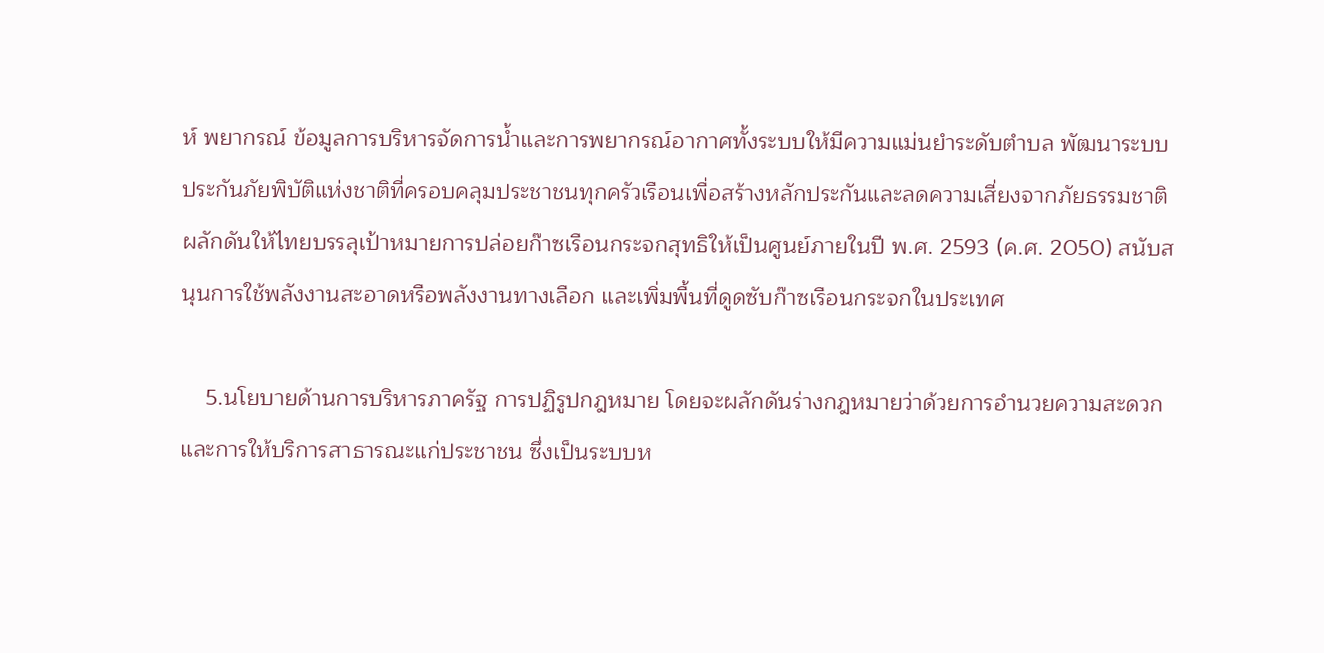ห์ พยากรณ์ ข้อมูลการบริหารจัดการน้ำและการพยากรณ์อากาศทั้งระบบให้มีความแม่นยำระดับตำบล พัฒนาระบบประกันภัยพิบัติแห่งชาติที่ครอบคลุมประชาชนทุกครัวเรือนเพื่อสร้างหลักประกันและลดความเสี่ยงจากภัยธรรมชาติ ผลักดันให้ไทยบรรลุเป้าหมายการปล่อยก๊าซเรือนกระจกสุทธิให้เป็นศูนย์ภายในปี พ.ศ. 2593 (ค.ศ. 2050) สนับสนุนการใช้พลังงานสะอาดหรือพลังงานทางเลือก และเพิ่มพื้นที่ดูดซับก๊าซเรือนกระจกในประเทศ

    5.นโยบายด้านการบริหารภาครัฐ การปฏิรูปกฎหมาย โดยจะผลักดันร่างกฎหมายว่าด้วยการอำนวยความสะดวกและการให้บริการสาธารณะแก่ประชาชน ซึ่งเป็นระบบห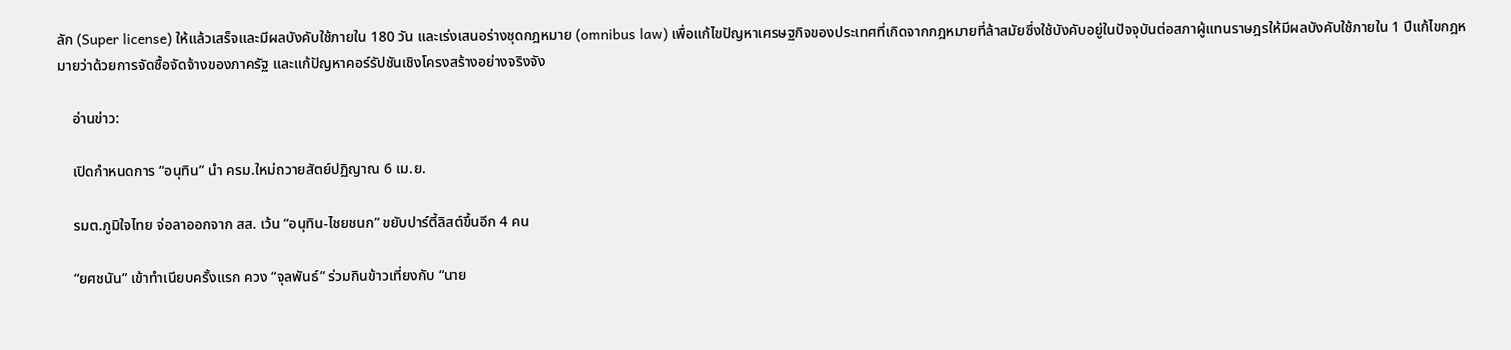ลัก (Super license) ให้แล้วเสร็จและมีผลบังคับใช้ภายใน 180 วัน และเร่งเสนอร่างชุดกฎหมาย (omnibus law) เพื่อแก้ไขปัญหาเศรษฐกิจของประเทศที่เกิดจากกฎหมายที่ล้าสมัยซึ่งใช้บังคับอยู่ในปัจจุบันต่อสภาผู้แทนราษฎรให้มีผลบังคับใช้ภายใน 1 ปีแก้ไขกฎหมายว่าด้วยการจัดซื้อจัดจ้างของภาครัฐ และแก้ปัญหาคอร์รัปชันเชิงโครงสร้างอย่างจริงจัง

    อ่านข่าว:

    เปิดกำหนดการ “อนุทิน” นำ ครม.ใหม่ถวายสัตย์ปฏิญาณ 6 เม.ย.

    รมต.ภูมิใจไทย จ่อลาออกจาก สส. เว้น “อนุทิน-ไชยชนก” ขยับปาร์ตี้ลิสต์ขึ้นอีก 4 คน

    “ยศชนัน” เข้าทำเนียบครั้งแรก ควง “จุลพันธ์” ร่วมกินข้าวเที่ยงกับ “นาย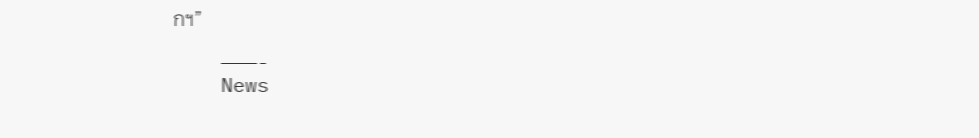กฯ”

    ———-
    News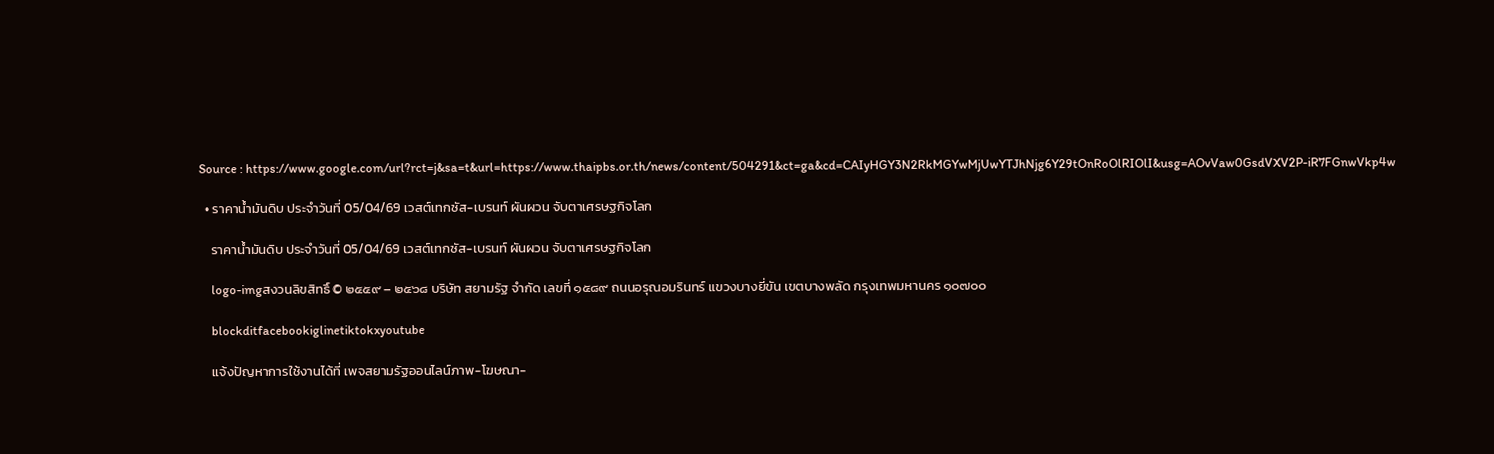Source : https://www.google.com/url?rct=j&sa=t&url=https://www.thaipbs.or.th/news/content/504291&ct=ga&cd=CAIyHGY3N2RkMGYwMjUwYTJhNjg6Y29tOnRoOlRIOlI&usg=AOvVaw0GsdVXV2P-iR7FGnwVkp4w

  • ราคาน้ำมันดิบ ประจำวันที่ 05/04/69 เวสต์เทกซัส-เบรนท์ ผันผวน จับตาเศรษฐกิจโลก

    ราคาน้ำมันดิบ ประจำวันที่ 05/04/69 เวสต์เทกซัส-เบรนท์ ผันผวน จับตาเศรษฐกิจโลก

    logo-imgสงวนลิขสิทธิ์ © ๒๕๕๙ – ๒๕๖๘ บริษัท สยามรัฐ จำกัด เลขที่ ๑๕๘๙ ถนนอรุณอมรินทร์ แขวงบางยี่ขัน เขตบางพลัด กรุงเทพมหานคร ๑๐๗๐๐

    blockditfacebookiglinetiktokxyoutube

    แจ้งปัญหาการใช้งานได้ที่ เพจสยามรัฐออนไลน์ภาพ-โฆษณา-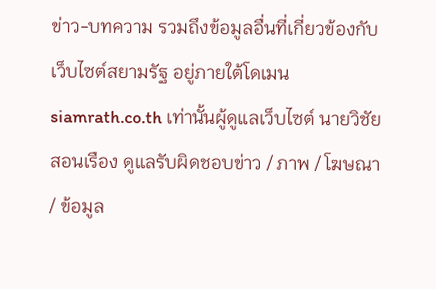ข่าว-บทความ รวมถึงข้อมูลอื่นที่เกี่ยวข้องกับเว็บไซต์สยามรัฐ อยู่ภายใต้โดเมน siamrath.co.th เท่านั้นผู้ดูแลเว็บไซต์ นายวิชัย สอนเรือง ดูแลรับผิดชอบข่าว / ภาพ / โฆษณา / ข้อมูล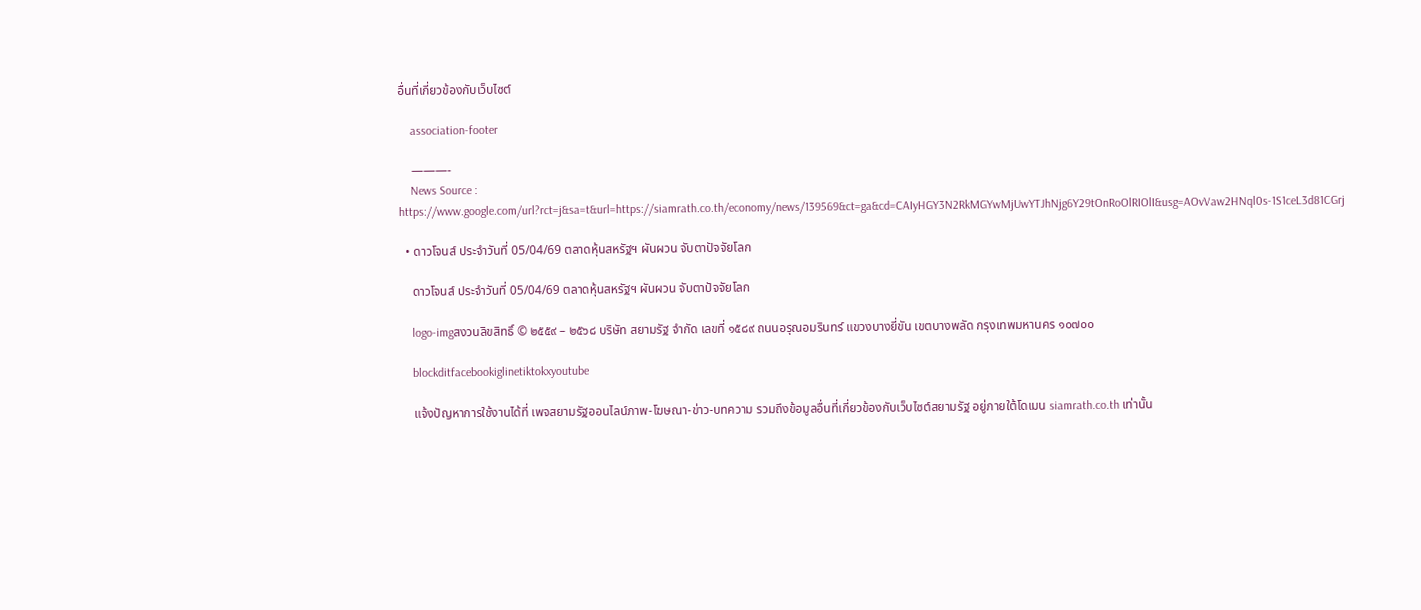อื่นที่เกี่ยวข้องกับเว็บไซต์

    association-footer

    ———-
    News Source : https://www.google.com/url?rct=j&sa=t&url=https://siamrath.co.th/economy/news/139569&ct=ga&cd=CAIyHGY3N2RkMGYwMjUwYTJhNjg6Y29tOnRoOlRIOlI&usg=AOvVaw2HNql0s-1S1ceL3d81CGrj

  • ดาวโจนส์ ประจำวันที่ 05/04/69 ตลาดหุ้นสหรัฐฯ ผันผวน จับตาปัจจัยโลก

    ดาวโจนส์ ประจำวันที่ 05/04/69 ตลาดหุ้นสหรัฐฯ ผันผวน จับตาปัจจัยโลก

    logo-imgสงวนลิขสิทธิ์ © ๒๕๕๙ – ๒๕๖๘ บริษัท สยามรัฐ จำกัด เลขที่ ๑๕๘๙ ถนนอรุณอมรินทร์ แขวงบางยี่ขัน เขตบางพลัด กรุงเทพมหานคร ๑๐๗๐๐

    blockditfacebookiglinetiktokxyoutube

    แจ้งปัญหาการใช้งานได้ที่ เพจสยามรัฐออนไลน์ภาพ-โฆษณา-ข่าว-บทความ รวมถึงข้อมูลอื่นที่เกี่ยวข้องกับเว็บไซต์สยามรัฐ อยู่ภายใต้โดเมน siamrath.co.th เท่านั้น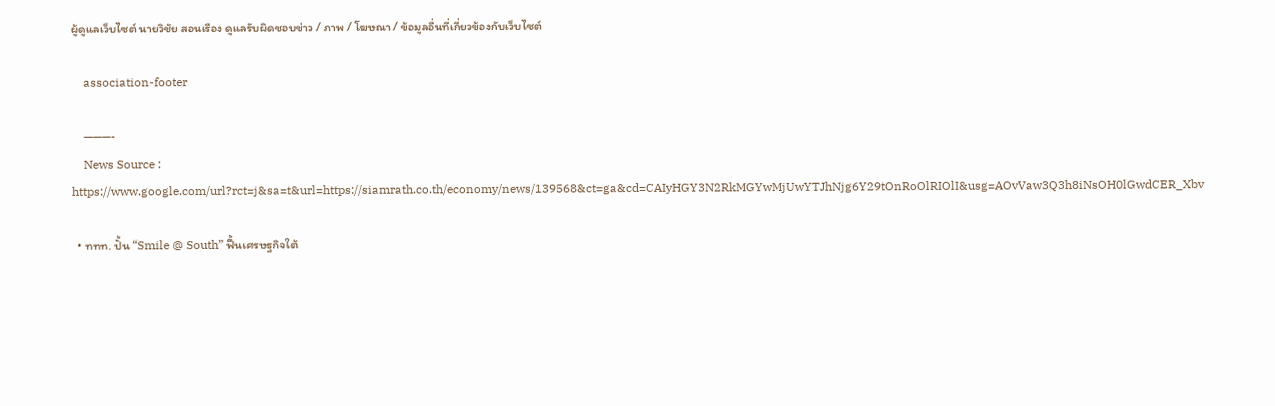ผู้ดูแลเว็บไซต์ นายวิชัย สอนเรือง ดูแลรับผิดชอบข่าว / ภาพ / โฆษณา / ข้อมูลอื่นที่เกี่ยวข้องกับเว็บไซต์

    association-footer

    ———-
    News Source : https://www.google.com/url?rct=j&sa=t&url=https://siamrath.co.th/economy/news/139568&ct=ga&cd=CAIyHGY3N2RkMGYwMjUwYTJhNjg6Y29tOnRoOlRIOlI&usg=AOvVaw3Q3h8iNsOH0lGwdCER_Xbv

  • ททท. ปั้น “Smile @ South” ฟื้นเศรษฐกิจใต้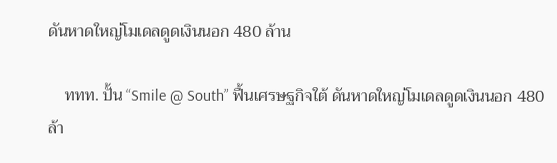ดันหาดใหญ่โมเดลดูดเงินนอก 480 ล้าน

    ททท. ปั้น “Smile @ South” ฟื้นเศรษฐกิจใต้ ดันหาดใหญ่โมเดลดูดเงินนอก 480 ล้า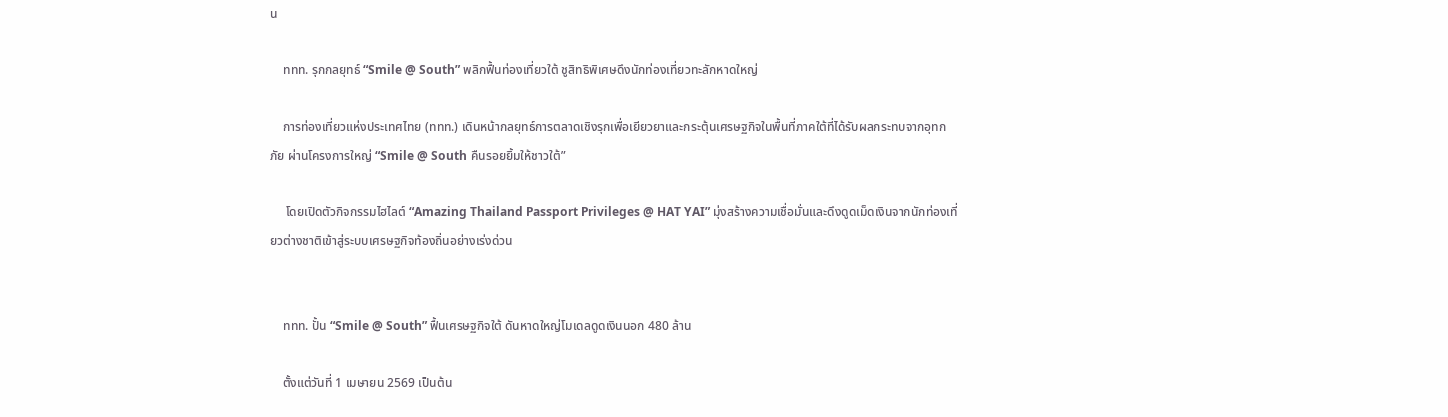น

    ททท. รุกกลยุทธ์ “Smile @ South” พลิกฟื้นท่องเที่ยวใต้ ชูสิทธิพิเศษดึงนักท่องเที่ยวทะลักหาดใหญ่

    การท่องเที่ยวแห่งประเทศไทย (ททท.) เดินหน้ากลยุทธ์การตลาดเชิงรุกเพื่อเยียวยาและกระตุ้นเศรษฐกิจในพื้นที่ภาคใต้ที่ได้รับผลกระทบจากอุทกภัย ผ่านโครงการใหญ่ “Smile @ South คืนรอยยิ้มให้ชาวใต้”

     โดยเปิดตัวกิจกรรมไฮไลต์ “Amazing Thailand Passport Privileges @ HAT YAI” มุ่งสร้างความเชื่อมั่นและดึงดูดเม็ดเงินจากนักท่องเที่ยวต่างชาติเข้าสู่ระบบเศรษฐกิจท้องถิ่นอย่างเร่งด่วน


    ททท. ปั้น “Smile @ South” ฟื้นเศรษฐกิจใต้ ดันหาดใหญ่โมเดลดูดเงินนอก 480 ล้าน

    ตั้งแต่วันที่ 1 เมษายน 2569 เป็นต้น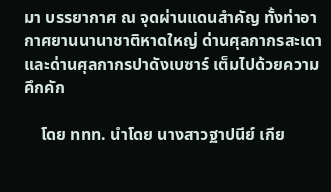มา บรรยากาศ ณ จุดผ่านแดนสำคัญ ทั้งท่าอากาศยานนานาชาติหาดใหญ่ ด่านศุลกากรสะเดา และด่านศุลกากรปาดังเบซาร์ เต็มไปด้วยความคึกคัก

    โดย ททท. นำโดย นางสาวฐาปนีย์ เกีย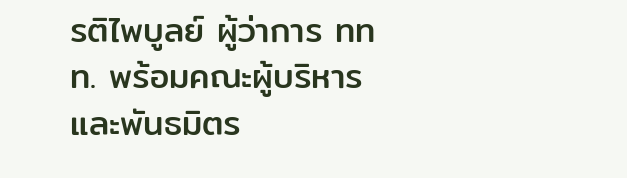รติไพบูลย์ ผู้ว่าการ ททท. พร้อมคณะผู้บริหารและพันธมิตร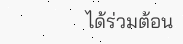ได้ร่วมต้อน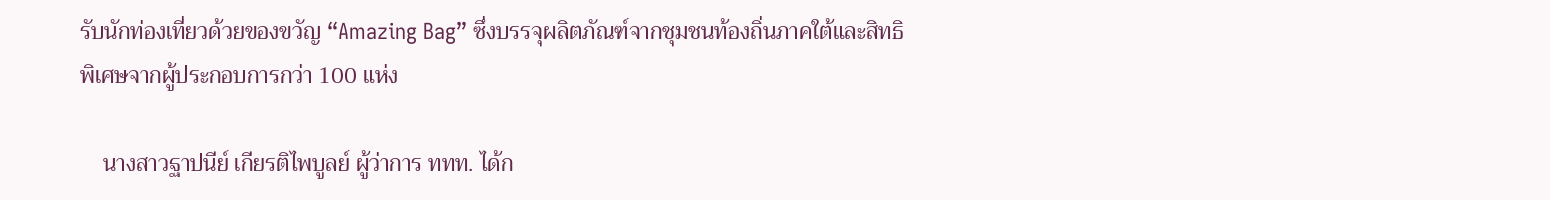รับนักท่องเที่ยวด้วยของขวัญ “Amazing Bag” ซึ่งบรรจุผลิตภัณฑ์จากชุมชนท้องถิ่นภาคใต้และสิทธิพิเศษจากผู้ประกอบการกว่า 100 แห่ง

    นางสาวฐาปนีย์ เกียรติไพบูลย์ ผู้ว่าการ ททท. ได้ก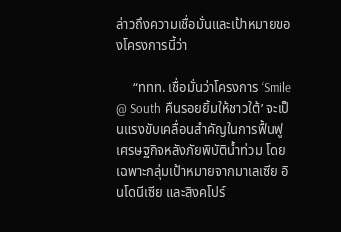ล่าวถึงความเชื่อมั่นและเป้าหมายของโครงการนี้ว่า

     “ททท. เชื่อมั่นว่าโครงการ ‘Smile @ South คืนรอยยิ้มให้ชาวใต้’ จะเป็นแรงขับเคลื่อนสำคัญในการฟื้นฟูเศรษฐกิจหลังภัยพิบัติน้ำท่วม โดยเฉพาะกลุ่มเป้าหมายจากมาเลเซีย อินโดนีเซีย และสิงคโปร์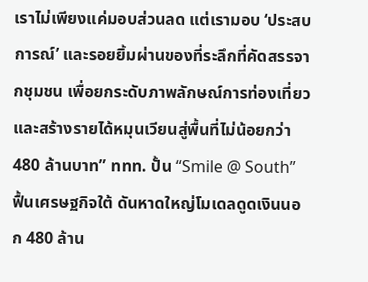เราไม่เพียงแค่มอบส่วนลด แต่เรามอบ ‘ประสบการณ์’ และรอยยิ้มผ่านของที่ระลึกที่คัดสรรจากชุมชน เพื่อยกระดับภาพลักษณ์การท่องเที่ยวและสร้างรายได้หมุนเวียนสู่พื้นที่ไม่น้อยกว่า 480 ล้านบาท” ททท. ปั้น “Smile @ South” ฟื้นเศรษฐกิจใต้ ดันหาดใหญ่โมเดลดูดเงินนอก 480 ล้าน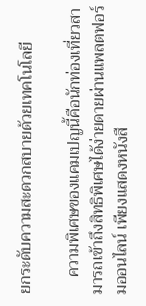ยกระดับความสะดวกสบายด้วยเทคโนโลยี

    ความพิเศษของแคมเปญนี้คือนักท่องเที่ยวสามารถเข้าถึงสิทธิพิเศษได้ง่ายดายผ่านแพลตฟอร์มออนไลน์ เพียงแสดงหนังสื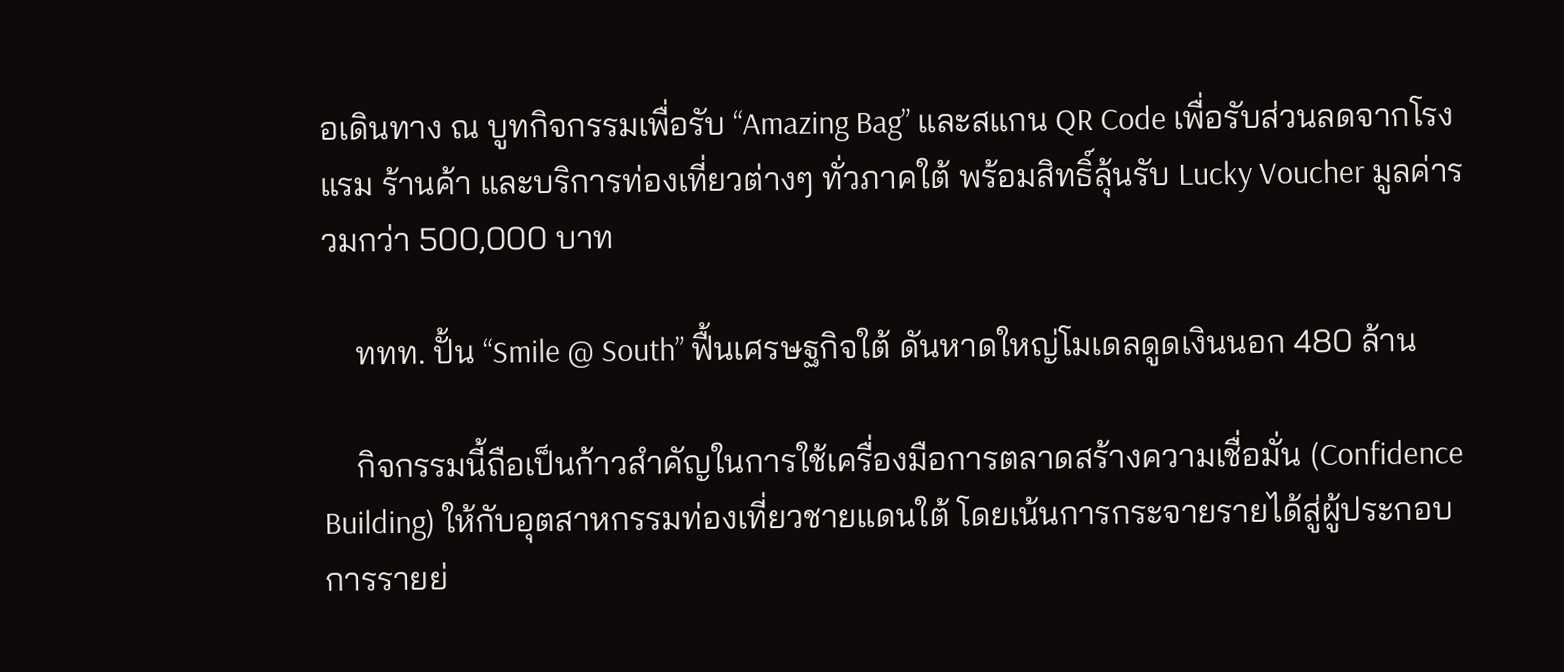อเดินทาง ณ บูทกิจกรรมเพื่อรับ “Amazing Bag” และสแกน QR Code เพื่อรับส่วนลดจากโรงแรม ร้านค้า และบริการท่องเที่ยวต่างๆ ทั่วภาคใต้ พร้อมสิทธิ์ลุ้นรับ Lucky Voucher มูลค่ารวมกว่า 500,000 บาท

    ททท. ปั้น “Smile @ South” ฟื้นเศรษฐกิจใต้ ดันหาดใหญ่โมเดลดูดเงินนอก 480 ล้าน

    กิจกรรมนี้ถือเป็นก้าวสำคัญในการใช้เครื่องมือการตลาดสร้างความเชื่อมั่น (Confidence Building) ให้กับอุตสาหกรรมท่องเที่ยวชายแดนใต้ โดยเน้นการกระจายรายได้สู่ผู้ประกอบการรายย่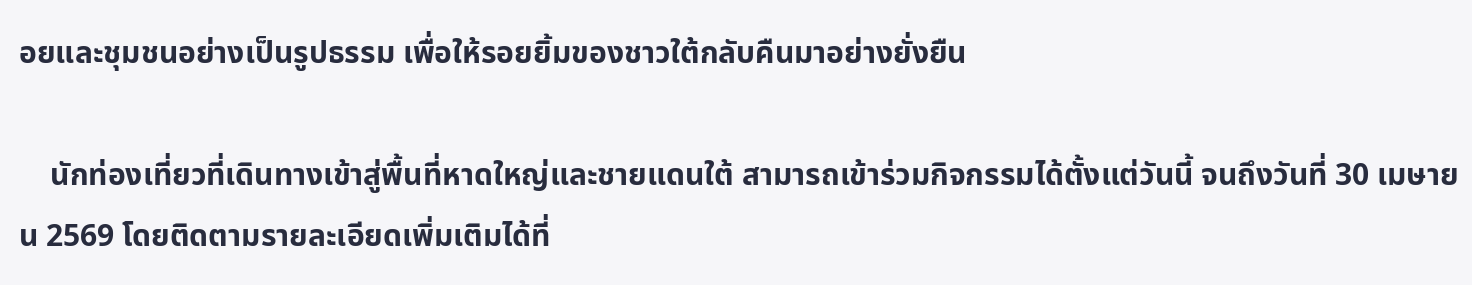อยและชุมชนอย่างเป็นรูปธรรม เพื่อให้รอยยิ้มของชาวใต้กลับคืนมาอย่างยั่งยืน

    นักท่องเที่ยวที่เดินทางเข้าสู่พื้นที่หาดใหญ่และชายแดนใต้ สามารถเข้าร่วมกิจกรรมได้ตั้งแต่วันนี้ จนถึงวันที่ 30 เมษายน 2569 โดยติดตามรายละเอียดเพิ่มเติมได้ที่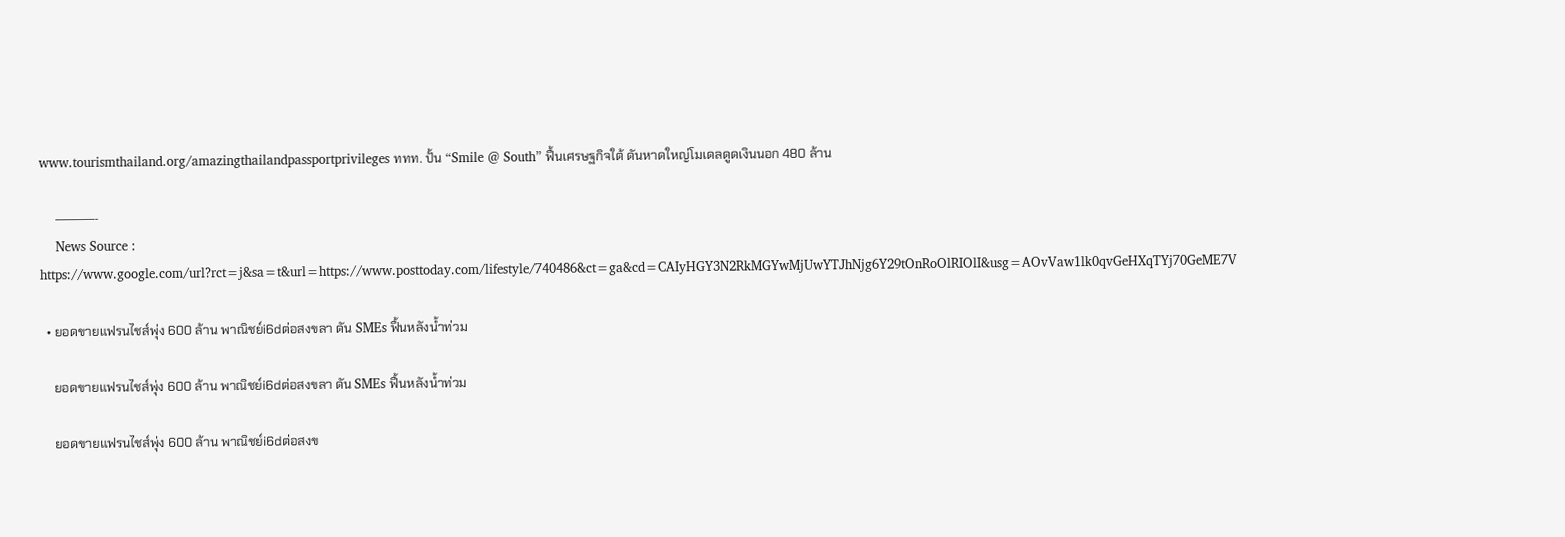www.tourismthailand.org/amazingthailandpassportprivileges ททท. ปั้น “Smile @ South” ฟื้นเศรษฐกิจใต้ ดันหาดใหญ่โมเดลดูดเงินนอก 480 ล้าน

    ———-
    News Source : https://www.google.com/url?rct=j&sa=t&url=https://www.posttoday.com/lifestyle/740486&ct=ga&cd=CAIyHGY3N2RkMGYwMjUwYTJhNjg6Y29tOnRoOlRIOlI&usg=AOvVaw1lk0qvGeHXqTYj70GeME7V

  • ยอดขายแฟรนไชส์พุ่ง 600 ล้าน พาณิชย์i6dต่อสงขลา ดัน SMEs ฟื้นหลังน้ำท่วม

    ยอดขายแฟรนไชส์พุ่ง 600 ล้าน พาณิชย์i6dต่อสงขลา ดัน SMEs ฟื้นหลังน้ำท่วม

    ยอดขายแฟรนไชส์พุ่ง 600 ล้าน พาณิชย์i6dต่อสงข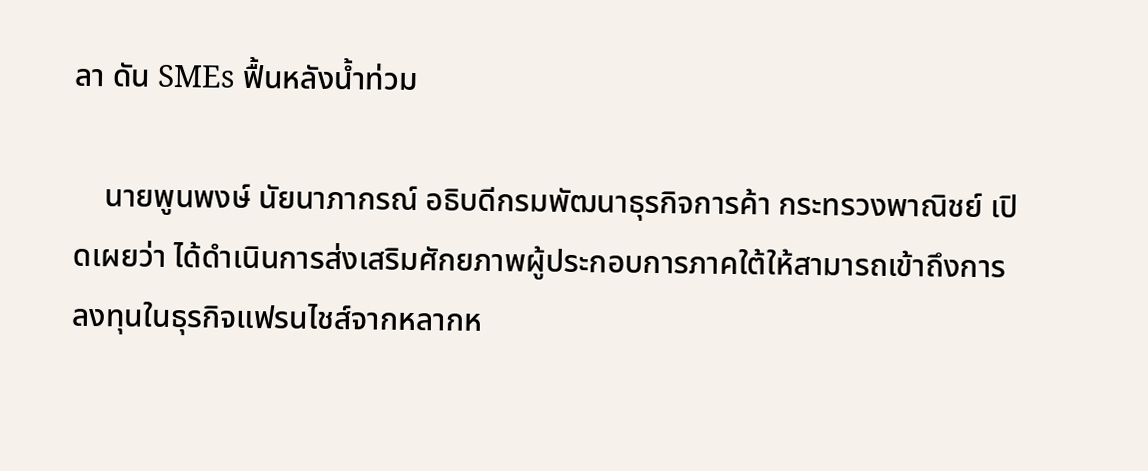ลา ดัน SMEs ฟื้นหลังน้ำท่วม

    นายพูนพงษ์ นัยนาภากรณ์ อธิบดีกรมพัฒนาธุรกิจการค้า กระทรวงพาณิชย์ เปิดเผยว่า ได้ดำเนินการส่งเสริมศักยภาพผู้ประกอบการภาคใต้ให้สามารถเข้าถึงการลงทุนในธุรกิจแฟรนไชส์จากหลากห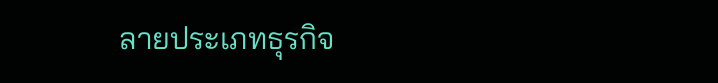ลายประเภทธุรกิจ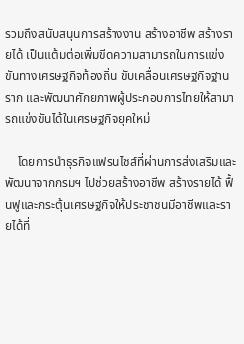รวมถึงสนับสนุนการสร้างงาน สร้างอาชีพ สร้างรายได้ เป็นแต้มต่อเพิ่มขีดความสามารถในการแข่งขันทางเศรษฐกิจท้องถิ่น ขับเคลื่อนเศรษฐกิจฐานราก และพัฒนาศักยภาพผู้ประกอบการไทยให้สามารถแข่งขันได้ในเศรษฐกิจยุคใหม่

    โดยการนำธุรกิจแฟรนไชส์ที่ผ่านการส่งเสริมและพัฒนาจากกรมฯ ไปช่วยสร้างอาชีพ สร้างรายได้ ฟื้นฟูและกระตุ้นเศรษฐกิจให้ประชาชนมีอาชีพและรายได้ที่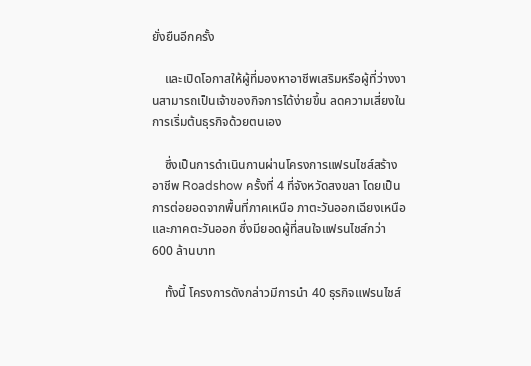ยั่งยืนอีกครั้ง

    และเปิดโอกาสให้ผู้ที่มองหาอาชีพเสริมหรือผู้ที่ว่างงานสามารถเป็นเจ้าของกิจการได้ง่ายขึ้น ลดความเสี่ยงในการเริ่มต้นธุรกิจด้วยตนเอง

    ซึ่งเป็นการดำเนินกานผ่านโครงการแฟรนไชส์สร้างอาชีพ Roadshow ครั้งที่ 4 ที่จังหวัดสงขลา โดยเป็นการต่อยอดจากพื้นที่ภาคเหนือ ภาตะวันออกเฉียงเหนือ และภาคตะวันออก ซึ่งมียอดผู้ที่สนใจแฟรนไชส์กว่า 600 ล้านบาท

    ทั้งนี้ โครงการดังกล่าวมีการนำ 40 ธุรกิจแฟรนไชส์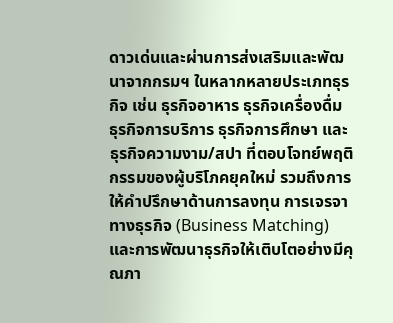ดาวเด่นและผ่านการส่งเสริมและพัฒนาจากกรมฯ ในหลากหลายประเภทธุรกิจ เช่น ธุรกิจอาหาร ธุรกิจเครื่องดื่ม ธุรกิจการบริการ ธุรกิจการศึกษา และธุรกิจความงาม/สปา ที่ตอบโจทย์พฤติกรรมของผู้บริโภคยุคใหม่ รวมถึงการให้คำปรึกษาด้านการลงทุน การเจรจาทางธุรกิจ (Business Matching) และการพัฒนาธุรกิจให้เติบโตอย่างมีคุณภา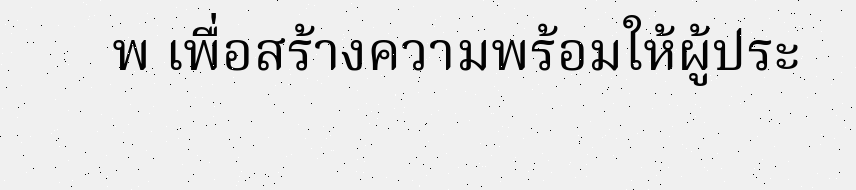พ เพื่อสร้างความพร้อมให้ผู้ประ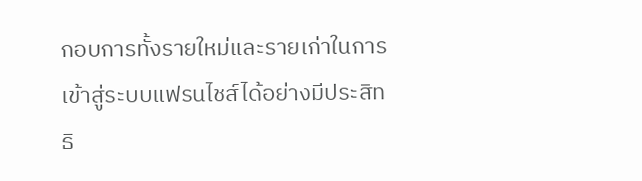กอบการทั้งรายใหม่และรายเก่าในการเข้าสู่ระบบแฟรนไชส์ได้อย่างมีประสิทธิ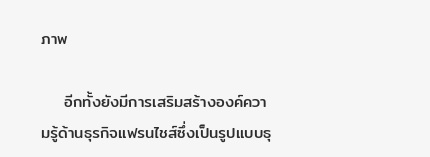ภาพ

    อีกทั้งยังมีการเสริมสร้างองค์ความรู้ด้านธุรกิจแฟรนไชส์ซึ่งเป็นรูปแบบธุ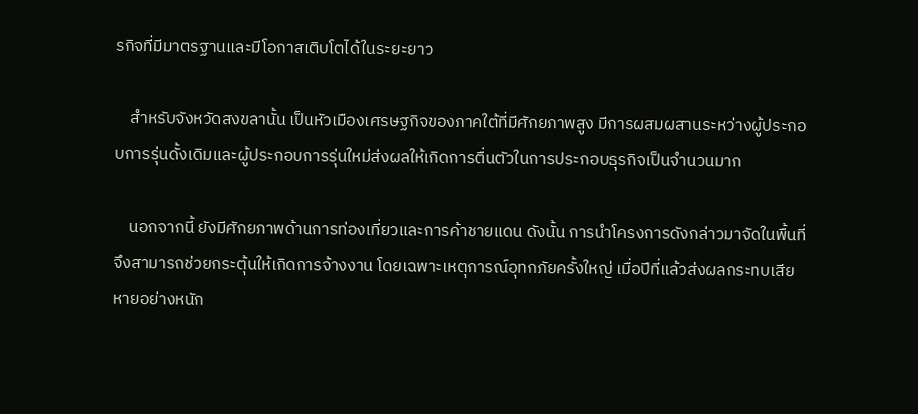รกิจที่มีมาตรฐานและมีโอกาสเติบโตได้ในระยะยาว

    สำหรับจังหวัดสงขลานั้น เป็นหัวเมืองเศรษฐกิจของภาคใต้ที่มีศักยภาพสูง มีการผสมผสานระหว่างผู้ประกอบการรุ่นดั้งเดิมและผู้ประกอบการรุ่นใหม่ส่งผลให้เกิดการตื่นตัวในการประกอบธุรกิจเป็นจำนวนมาก

    นอกจากนี้ ยังมีศักยภาพด้านการท่องเที่ยวและการค้าชายแดน ดังนั้น การนำโครงการดังกล่าวมาจัดในพื้นที่จึงสามารถช่วยกระตุ้นให้เกิดการจ้างงาน โดยเฉพาะเหตุการณ์อุทกภัยครั้งใหญ่ เมื่อปีที่แล้วส่งผลกระทบเสียหายอย่างหนัก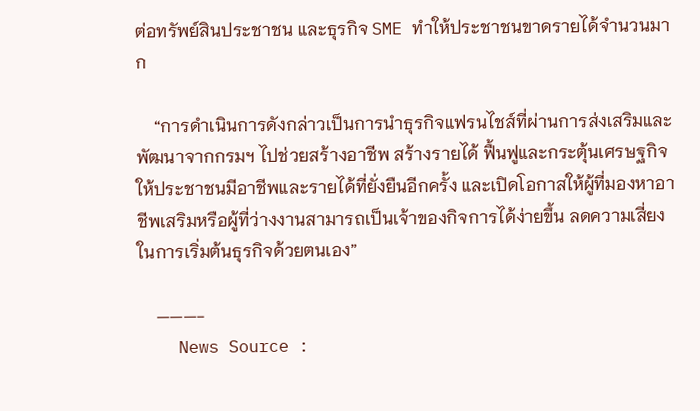ต่อทรัพย์สินประชาชน และธุรกิจ SME ทำให้ประชาชนขาดรายได้จำนวนมาก

    “การดำเนินการดังกล่าวเป็นการนำธุรกิจแฟรนไชส์ที่ผ่านการส่งเสริมและพัฒนาจากกรมฯ ไปช่วยสร้างอาชีพ สร้างรายได้ ฟื้นฟูและกระตุ้นเศรษฐกิจให้ประชาชนมีอาชีพและรายได้ที่ยั่งยืนอีกครั้ง และเปิดโอกาสให้ผู้ที่มองหาอาชีพเสริมหรือผู้ที่ว่างงานสามารถเป็นเจ้าของกิจการได้ง่ายขึ้น ลดความเสี่ยงในการเริ่มต้นธุรกิจด้วยตนเอง”

    ———-
    News Source :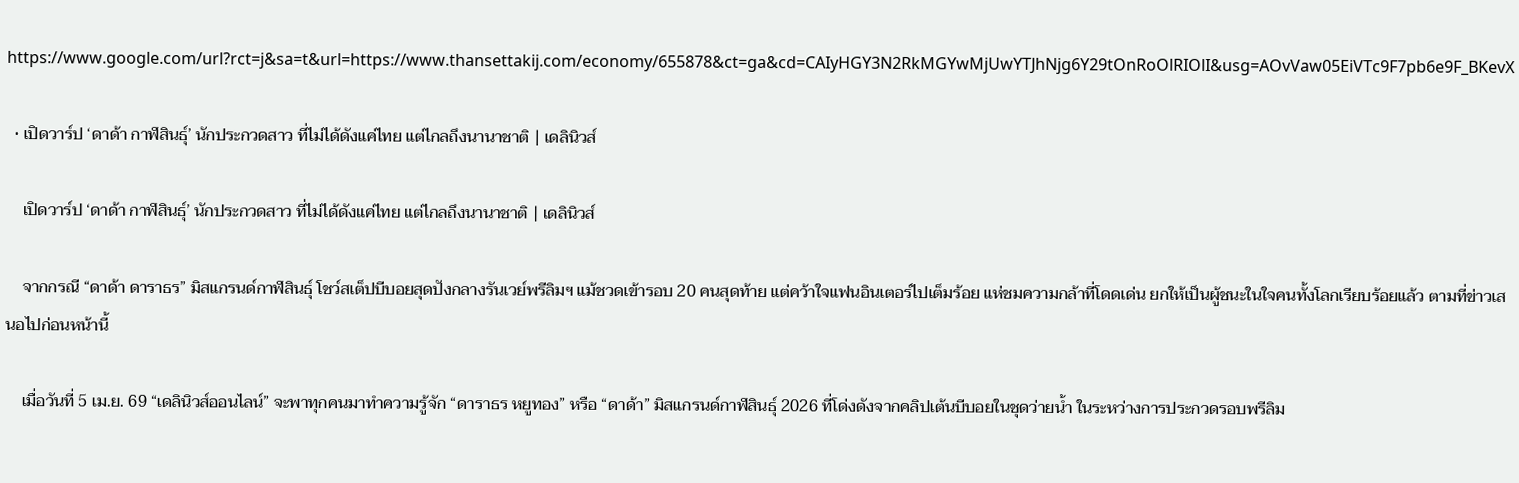https://www.google.com/url?rct=j&sa=t&url=https://www.thansettakij.com/economy/655878&ct=ga&cd=CAIyHGY3N2RkMGYwMjUwYTJhNjg6Y29tOnRoOlRIOlI&usg=AOvVaw05EiVTc9F7pb6e9F_BKevX

  • เปิดวาร์ป ‘ดาด้า กาฬสินธุ์’ นักประกวดสาว ที่ไม่ได้ดังแค่ไทย แต่ไกลถึงนานาชาติ | เดลินิวส์

    เปิดวาร์ป ‘ดาด้า กาฬสินธุ์’ นักประกวดสาว ที่ไม่ได้ดังแค่ไทย แต่ไกลถึงนานาชาติ | เดลินิวส์

    จากกรณี “ดาด้า ดาราธร” มิสแกรนด์กาฬสินธุ์ โชว์สเต็ปบีบอยสุดปังกลางรันเวย์พรีลิมฯ แม้ชวดเข้ารอบ 20 คนสุดท้าย แต่คว้าใจแฟนอินเตอร์ไปเต็มร้อย แห่ชมความกล้าที่โดดเด่น ยกให้เป็นผู้ชนะในใจคนทั้งโลกเรียบร้อยแล้ว ตามที่ข่าวเสนอไปก่อนหน้านี้

    เมื่อวันที่ 5 เม.ย. 69 “เดลินิวส์ออนไลน์” จะพาทุกคนมาทำความรู้จัก “ดาราธร หยูทอง” หรือ “ดาด้า” มิสแกรนด์กาฬสินธุ์ 2026 ที่โด่งดังจากคลิปเต้นบีบอยในชุดว่ายน้ำ ในระหว่างการประกวดรอบพรีลิม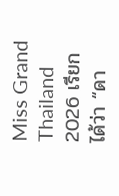Miss Grand Thailand 2026 เรียกได้ว่า “ดา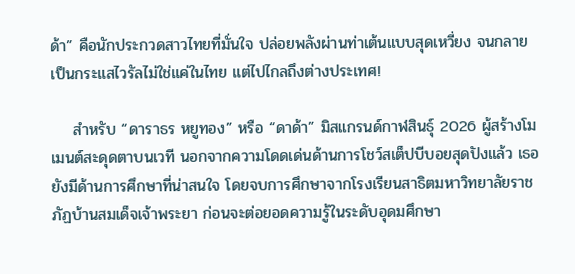ด้า” คือนักประกวดสาวไทยที่มั่นใจ ปล่อยพลังผ่านท่าเต้นแบบสุดเหวี่ยง จนกลายเป็นกระแสไวรัลไม่ใช่แค่ในไทย แต่ไปไกลถึงต่างประเทศ!

    สำหรับ “ดาราธร หยูทอง” หรือ “ดาด้า” มิสแกรนด์กาฬสินธุ์ 2026 ผู้สร้างโมเมนต์สะดุดตาบนเวที นอกจากความโดดเด่นด้านการโชว์สเต็ปบีบอยสุดปังแล้ว เธอยังมีด้านการศึกษาที่น่าสนใจ โดยจบการศึกษาจากโรงเรียนสาธิตมหาวิทยาลัยราชภัฏบ้านสมเด็จเจ้าพระยา ก่อนจะต่อยอดความรู้ในระดับอุดมศึกษา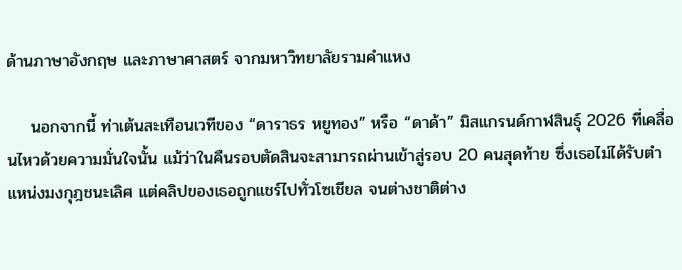ด้านภาษาอังกฤษ และภาษาศาสตร์ จากมหาวิทยาลัยรามคำแหง

    นอกจากนี้ ท่าเต้นสะเทือนเวทีของ “ดาราธร หยูทอง” หรือ “ดาด้า” มิสแกรนด์กาฬสินธุ์ 2026 ที่เคลื่อนไหวด้วยความมั่นใจนั้น แม้ว่าในคืนรอบตัดสินจะสามารถผ่านเข้าสู่รอบ 20 คนสุดท้าย ซึ่งเธอไม่ได้รับตำแหน่งมงกุฎชนะเลิศ แต่คลิปของเธอถูกแชร์ไปทั่วโซเชียล จนต่างชาติต่าง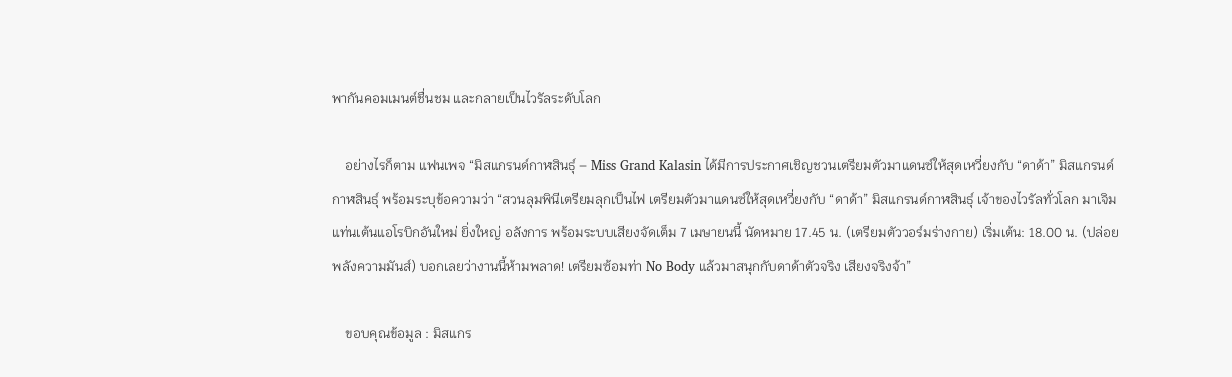พากันคอมเมนต์ชื่นชม และกลายเป็นไวรัลระดับโลก

    อย่างไรก็ตาม แฟนเพจ “มิสแกรนด์กาฬสินธุ์ – Miss Grand Kalasin ได้มีการประกาศเชิญชวนเตรียมตัวมาแดนซ์ให้สุดเหวี่ยงกับ “ดาด้า” มิสแกรนด์กาฬสินธุ์ พร้อมระบุข้อความว่า “สวนลุมพินีเตรียมลุกเป็นไฟ เตรียมตัวมาแดนซ์ให้สุดเหวี่ยงกับ “ดาด้า” มิสแกรนด์กาฬสินธุ์ เจ้าของไวรัลทั่วโลก มาเจิม แท่นเต้นแอโรบิกอันใหม่ ยิ่งใหญ่ อลังการ พร้อมระบบเสียงจัดเต็ม 7 เมษายนนี้ นัดหมาย 17.45 น. (เตรียมตัววอร์มร่างกาย) เริ่มเต้น: 18.00 น. (ปล่อยพลังความมันส์) บอกเลยว่างานนี้ห้ามพลาด! เตรียมซ้อมท่า No Body แล้วมาสนุกกับดาด้าตัวจริง เสียงจริงจ้า”

    ขอบคุณข้อมูล : มิสแกร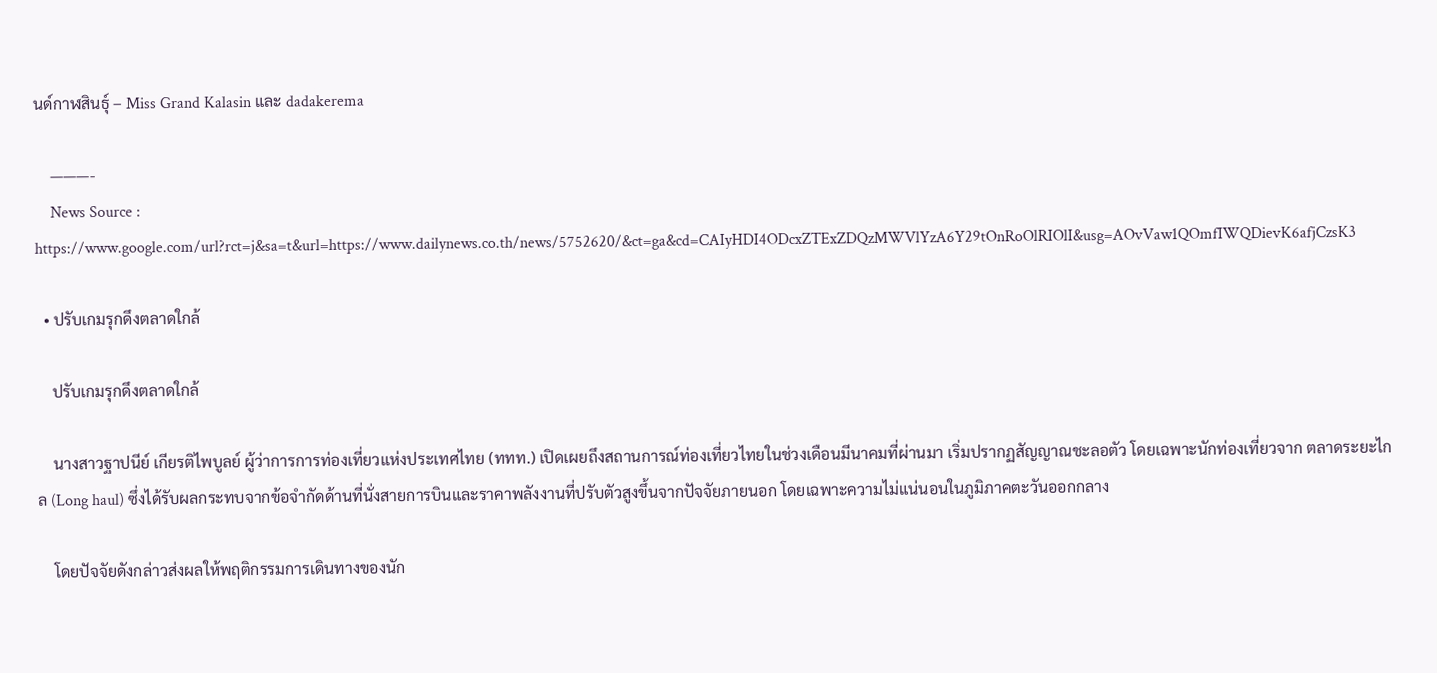นด์กาฬสินธุ์ – Miss Grand Kalasin และ dadakerema

    ———-
    News Source : https://www.google.com/url?rct=j&sa=t&url=https://www.dailynews.co.th/news/5752620/&ct=ga&cd=CAIyHDI4ODcxZTExZDQzMWVlYzA6Y29tOnRoOlRIOlI&usg=AOvVaw1QOmfIWQDievK6afjCzsK3

  • ปรับเกมรุกดึงตลาดใกล้

    ปรับเกมรุกดึงตลาดใกล้

    นางสาวฐาปนีย์ เกียรติไพบูลย์ ผู้ว่าการการท่องเที่ยวแห่งประเทศไทย (ททท.) เปิดเผยถึงสถานการณ์ท่องเที่ยวไทยในช่วงเดือนมีนาคมที่ผ่านมา เริ่มปรากฏสัญญาณชะลอตัว โดยเฉพาะนักท่องเที่ยวจาก ตลาดระยะไกล (Long haul) ซึ่งได้รับผลกระทบจากข้อจำกัดด้านที่นั่งสายการบินและราคาพลังงานที่ปรับตัวสูงขึ้นจากปัจจัยภายนอก โดยเฉพาะความไม่แน่นอนในภูมิภาคตะวันออกกลาง

    โดยปัจจัยดังกล่าวส่งผลให้พฤติกรรมการเดินทางของนัก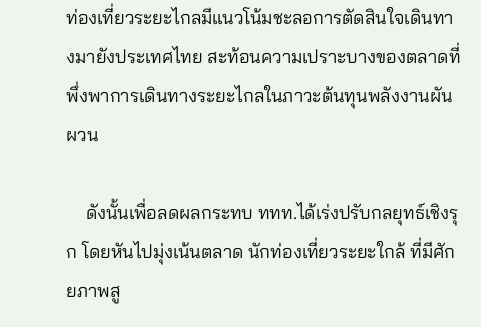ท่องเที่ยวระยะไกลมีแนวโน้มชะลอการตัดสินใจเดินทางมายังประเทศไทย สะท้อนความเปราะบางของตลาดที่พึ่งพาการเดินทางระยะไกลในภาวะต้นทุนพลังงานผันผวน

    ดังนั้นเพื่อลดผลกระทบ ททท.ได้เร่งปรับกลยุทธ์เชิงรุก โดยหันไปมุ่งเน้นตลาด นักท่องเที่ยวระยะใกล้ ที่มีศักยภาพสู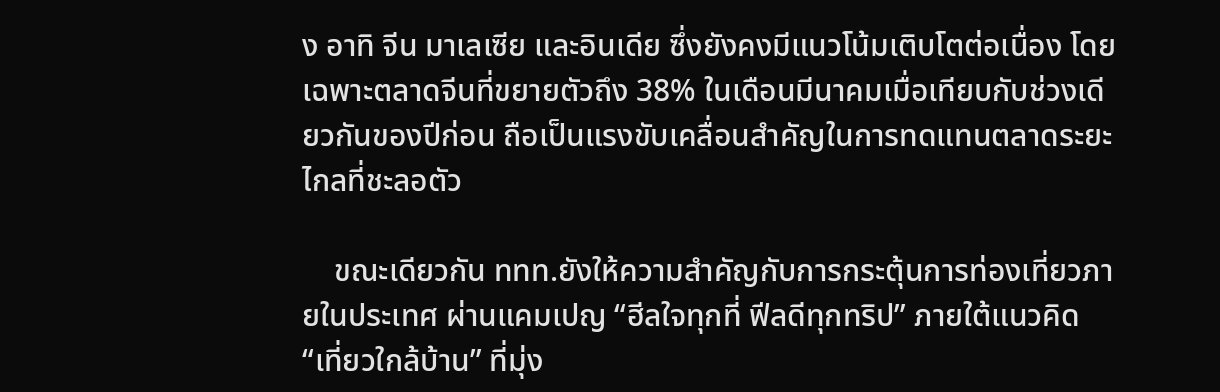ง อาทิ จีน มาเลเซีย และอินเดีย ซึ่งยังคงมีแนวโน้มเติบโตต่อเนื่อง โดยเฉพาะตลาดจีนที่ขยายตัวถึง 38% ในเดือนมีนาคมเมื่อเทียบกับช่วงเดียวกันของปีก่อน ถือเป็นแรงขับเคลื่อนสำคัญในการทดแทนตลาดระยะไกลที่ชะลอตัว

    ขณะเดียวกัน ททท.ยังให้ความสำคัญกับการกระตุ้นการท่องเที่ยวภายในประเทศ ผ่านแคมเปญ “ฮีลใจทุกที่ ฟีลดีทุกทริป” ภายใต้แนวคิด “เที่ยวใกล้บ้าน” ที่มุ่ง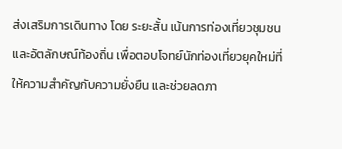ส่งเสริมการเดินทาง โดย ระยะสั้น เน้นการท่องเที่ยวชุมชนและอัตลักษณ์ท้องถิ่น เพื่อตอบโจทย์นักท่องเที่ยวยุคใหม่ที่ให้ความสำคัญกับความยั่งยืน และช่วยลดภา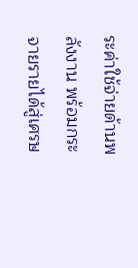ระค่าใช้จ่ายด้านพลังงาน พร้อมกระจายรายได้สู่เศรษ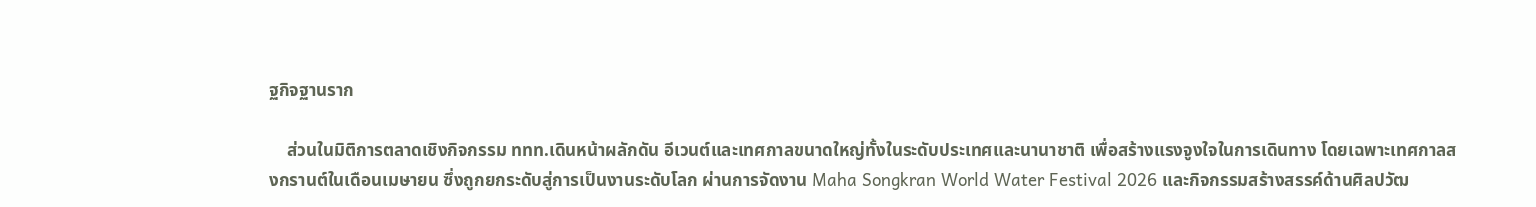ฐกิจฐานราก

    ส่วนในมิติการตลาดเชิงกิจกรรม ททท.เดินหน้าผลักดัน อีเวนต์และเทศกาลขนาดใหญ่ทั้งในระดับประเทศและนานาชาติ เพื่อสร้างแรงจูงใจในการเดินทาง โดยเฉพาะเทศกาลสงกรานต์ในเดือนเมษายน ซึ่งถูกยกระดับสู่การเป็นงานระดับโลก ผ่านการจัดงาน Maha Songkran World Water Festival 2026 และกิจกรรมสร้างสรรค์ด้านศิลปวัฒ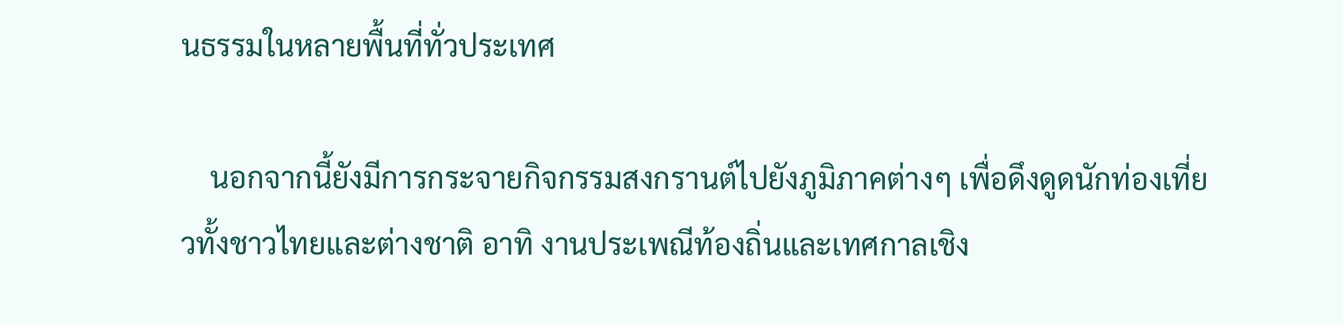นธรรมในหลายพื้นที่ทั่วประเทศ

    นอกจากนี้ยังมีการกระจายกิจกรรมสงกรานต์ไปยังภูมิภาคต่างๆ เพื่อดึงดูดนักท่องเที่ยวทั้งชาวไทยและต่างชาติ อาทิ งานประเพณีท้องถิ่นและเทศกาลเชิง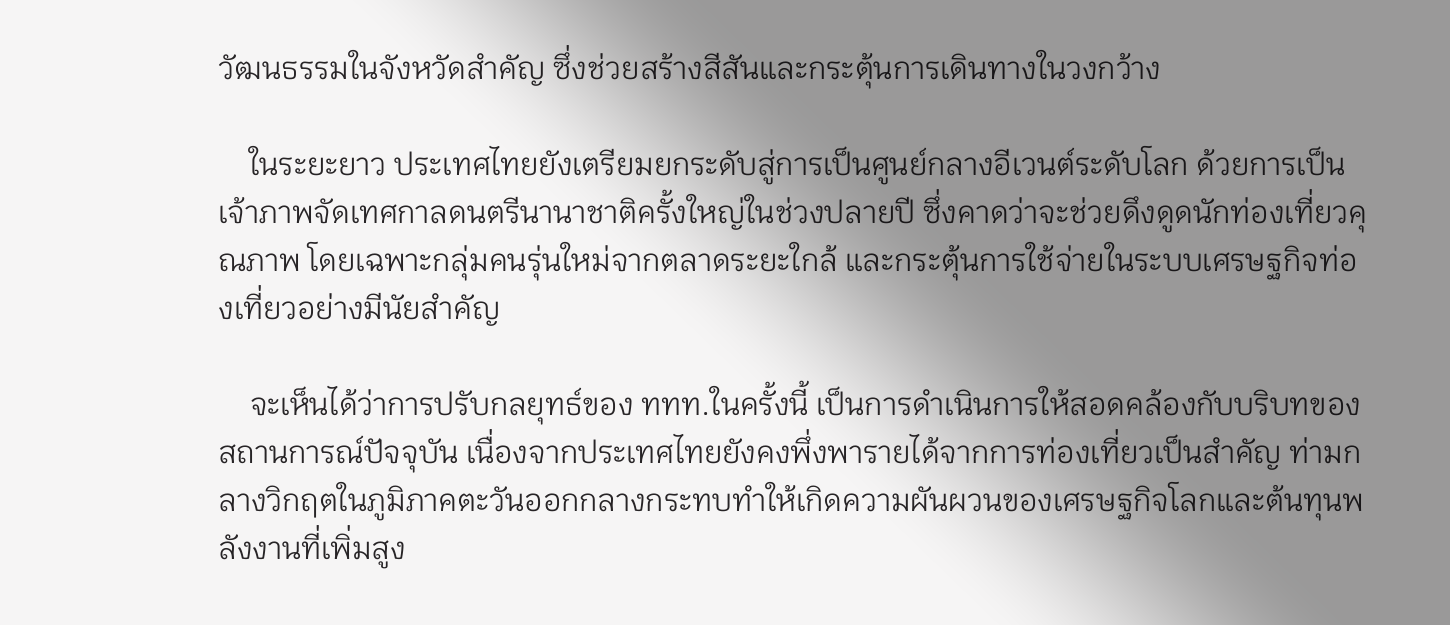วัฒนธรรมในจังหวัดสำคัญ ซึ่งช่วยสร้างสีสันและกระตุ้นการเดินทางในวงกว้าง

    ในระยะยาว ประเทศไทยยังเตรียมยกระดับสู่การเป็นศูนย์กลางอีเวนต์ระดับโลก ด้วยการเป็นเจ้าภาพจัดเทศกาลดนตรีนานาชาติครั้งใหญ่ในช่วงปลายปี ซึ่งคาดว่าจะช่วยดึงดูดนักท่องเที่ยวคุณภาพ โดยเฉพาะกลุ่มคนรุ่นใหม่จากตลาดระยะใกล้ และกระตุ้นการใช้จ่ายในระบบเศรษฐกิจท่องเที่ยวอย่างมีนัยสำคัญ

    จะเห็นได้ว่าการปรับกลยุทธ์ของ ททท.ในครั้งนี้ เป็นการดำเนินการให้สอดคล้องกับบริบทของสถานการณ์ปัจจุบัน เนื่องจากประเทศไทยยังคงพึ่งพารายได้จากการท่องเที่ยวเป็นสำคัญ ท่ามกลางวิกฤตในภูมิภาคตะวันออกกลางกระทบทำให้เกิดความผันผวนของเศรษฐกิจโลกและต้นทุนพลังงานที่เพิ่มสูง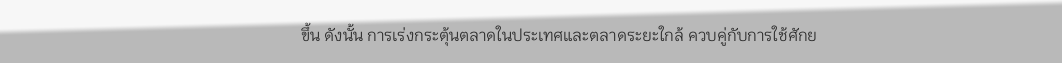ขึ้น ดังนั้น การเร่งกระตุ้นตลาดในประเทศและตลาดระยะใกล้ ควบคู่กับการใช้ศักย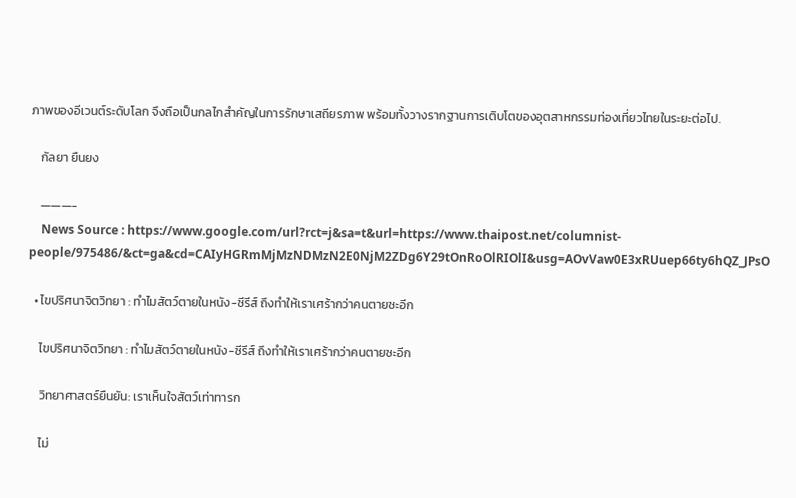ภาพของอีเวนต์ระดับโลก จึงถือเป็นกลไกสำคัญในการรักษาเสถียรภาพ พร้อมทั้งวางรากฐานการเติบโตของอุตสาหกรรมท่องเที่ยวไทยในระยะต่อไป.

    กัลยา ยืนยง

    ———-
    News Source : https://www.google.com/url?rct=j&sa=t&url=https://www.thaipost.net/columnist-people/975486/&ct=ga&cd=CAIyHGRmMjMzNDMzN2E0NjM2ZDg6Y29tOnRoOlRIOlI&usg=AOvVaw0E3xRUuep66ty6hQZ_JPsO

  • ไขปริศนาจิตวิทยา : ทำไมสัตว์ตายในหนัง-ซีรีส์ ถึงทำให้เราเศร้ากว่าคนตายซะอีก

    ไขปริศนาจิตวิทยา : ทำไมสัตว์ตายในหนัง-ซีรีส์ ถึงทำให้เราเศร้ากว่าคนตายซะอีก

    วิทยาศาสตร์ยืนยัน: เราเห็นใจสัตว์เท่าทารก

    ไม่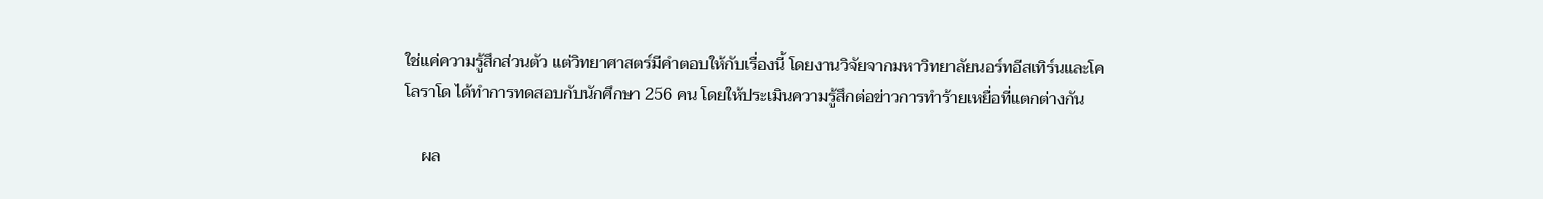ใช่แค่ความรู้สึกส่วนตัว แต่วิทยาศาสตร์มีคำตอบให้กับเรื่องนี้ โดยงานวิจัยจากมหาวิทยาลัยนอร์ทอีสเทิร์นและโคโลราโด ได้ทำการทดสอบกับนักศึกษา 256 คน โดยให้ประเมินความรู้สึกต่อข่าวการทำร้ายเหยื่อที่แตกต่างกัน

    ผล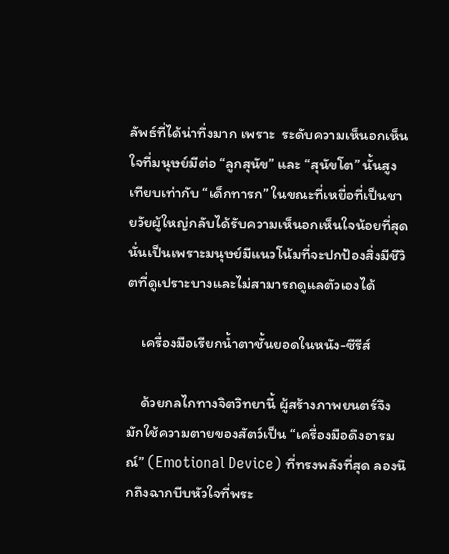ลัพธ์ที่ได้น่าทึ่งมาก เพราะ  ระดับความเห็นอกเห็นใจที่มนุษย์มีต่อ “ลูกสุนัข” และ “สุนัขโต” นั้นสูงเทียบเท่ากับ “เด็กทารก” ในขณะที่เหยื่อที่เป็นชายวัยผู้ใหญ่กลับได้รับความเห็นอกเห็นใจน้อยที่สุด นั่นเป็นเพราะมนุษย์มีแนวโน้มที่จะปกป้องสิ่งมีชีวิตที่ดูเปราะบางและไม่สามารถดูแลตัวเองได้

    เครื่องมือเรียกน้ำตาชั้นยอดในหนัง-ซีรีส์

    ด้วยกลไกทางจิตวิทยานี้ ผู้สร้างภาพยนตร์จึงมักใช้ความตายของสัตว์เป็น “เครื่องมือดึงอารมณ์” (Emotional Device) ที่ทรงพลังที่สุด ลองนึกถึงฉากบีบหัวใจที่พระ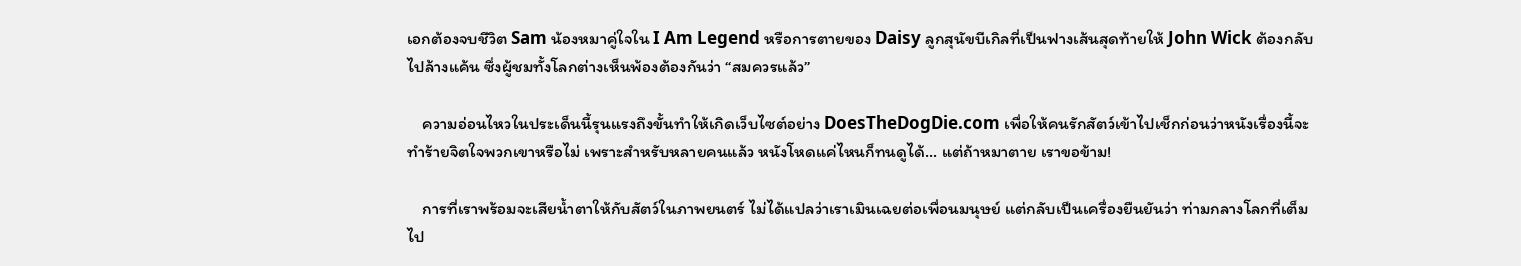เอกต้องจบชีวิต Sam น้องหมาคู่ใจใน I Am Legend หรือการตายของ Daisy ลูกสุนัขบีเกิลที่เป็นฟางเส้นสุดท้ายให้ John Wick ต้องกลับไปล้างแค้น ซึ่งผู้ชมทั้งโลกต่างเห็นพ้องต้องกันว่า “สมควรแล้ว”

    ความอ่อนไหวในประเด็นนี้รุนแรงถึงขั้นทำให้เกิดเว็บไซต์อย่าง DoesTheDogDie.com เพื่อให้คนรักสัตว์เข้าไปเช็กก่อนว่าหนังเรื่องนี้จะทำร้ายจิตใจพวกเขาหรือไม่ เพราะสำหรับหลายคนแล้ว หนังโหดแค่ไหนก็ทนดูได้… แต่ถ้าหมาตาย เราขอข้าม!

    การที่เราพร้อมจะเสียน้ำตาให้กับสัตว์ในภาพยนตร์ ไม่ได้แปลว่าเราเมินเฉยต่อเพื่อนมนุษย์ แต่กลับเป็นเครื่องยืนยันว่า ท่ามกลางโลกที่เต็มไป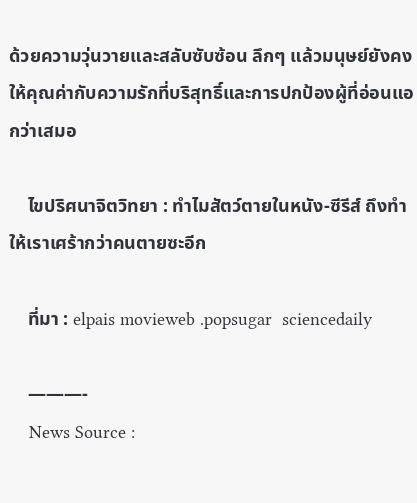ด้วยความวุ่นวายและสลับซับซ้อน ลึกๆ แล้วมนุษย์ยังคงให้คุณค่ากับความรักที่บริสุทธิ์และการปกป้องผู้ที่อ่อนแอกว่าเสมอ

    ไขปริศนาจิตวิทยา : ทำไมสัตว์ตายในหนัง-ซีรีส์ ถึงทำให้เราเศร้ากว่าคนตายซะอีก

    ที่มา : elpais movieweb .popsugar  sciencedaily

    ———-
    News Source :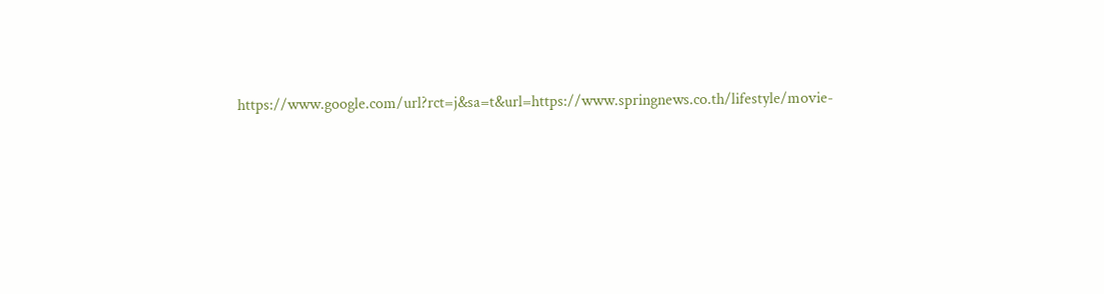https://www.google.com/url?rct=j&sa=t&url=https://www.springnews.co.th/lifestyle/movie-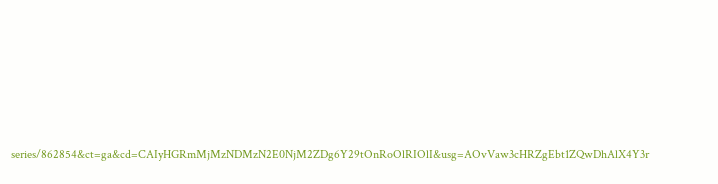series/862854&ct=ga&cd=CAIyHGRmMjMzNDMzN2E0NjM2ZDg6Y29tOnRoOlRIOlI&usg=AOvVaw3cHRZgEbt1ZQwDhAlX4Y3r